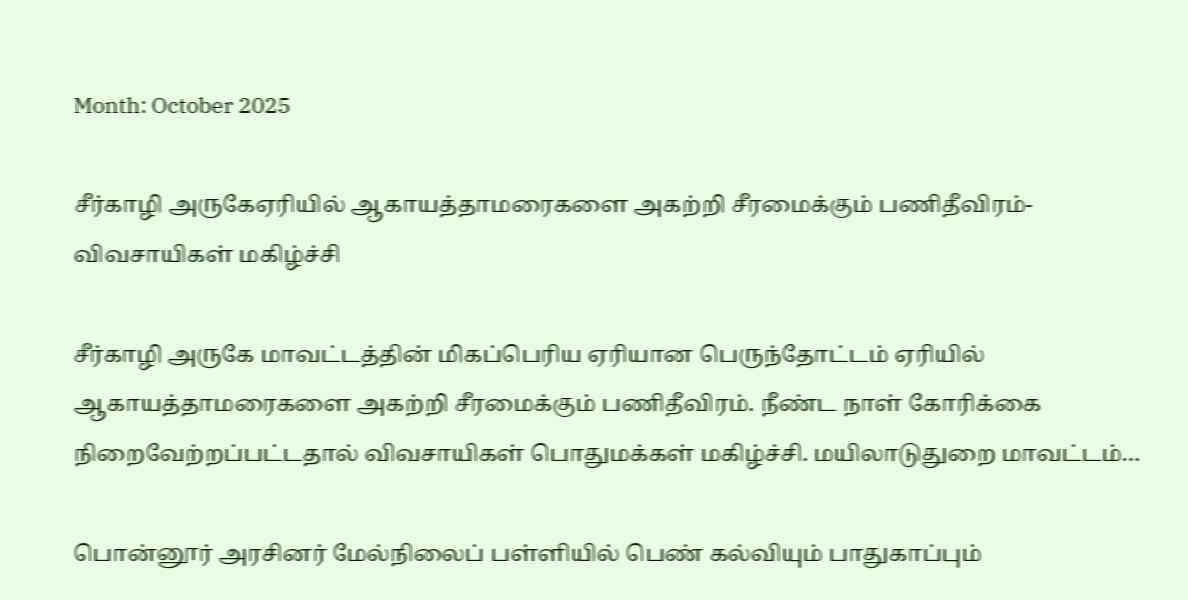Month: October 2025

சீர்காழி அருகேஏரியில் ஆகாயத்தாமரைகளை அகற்றி சீரமைக்கும் பணிதீவிரம்-விவசாயிகள் மகிழ்ச்சி

சீர்காழி அருகே மாவட்டத்தின் மிகப்பெரிய ஏரியான பெருந்தோட்டம் ஏரியில் ஆகாயத்தாமரைகளை அகற்றி சீரமைக்கும் பணிதீவிரம். நீண்ட நாள் கோரிக்கை நிறைவேற்றப்பட்டதால் விவசாயிகள் பொதுமக்கள் மகிழ்ச்சி. மயிலாடுதுறை மாவட்டம்…

பொன்னூர் அரசினர் மேல்நிலைப் பள்ளியில் பெண் கல்வியும் பாதுகாப்பும்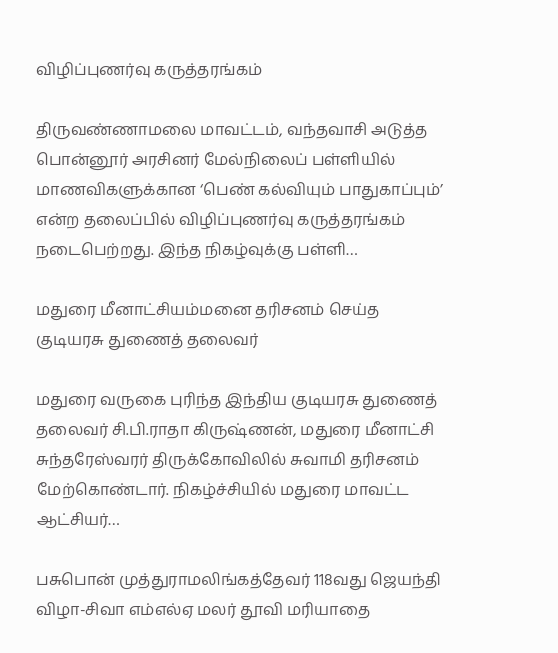விழிப்புணர்வு கருத்தரங்கம்

திருவண்ணாமலை மாவட்டம், வந்தவாசி அடுத்த பொன்னூர் அரசினர் மேல்நிலைப் பள்ளியில் மாணவிகளுக்கான ‘பெண் கல்வியும் பாதுகாப்பும்’ என்ற தலைப்பில் விழிப்புணர்வு கருத்தரங்கம் நடைபெற்றது. இந்த நிகழ்வுக்கு பள்ளி…

மதுரை மீனாட்சியம்மனை தரிசனம் செய்த குடியரசு துணைத் தலைவர்

மதுரை வருகை புரிந்த இந்திய குடியரசு துணைத் தலைவர் சி.பி.ராதா கிருஷ்ணன், மதுரை மீனாட்சி சுந்தரேஸ்வரர் திருக்கோவிலில் சுவாமி தரிசனம் மேற்கொண்டார். நிகழ்ச்சியில் மதுரை மாவட்ட ஆட்சியர்…

பசுபொன் முத்துராமலிங்கத்தேவர் 118வது ஜெயந்தி விழா-சிவா எம்எல்ஏ மலர் தூவி மரியாதை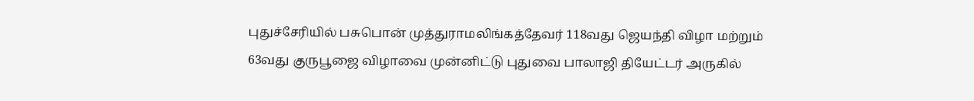புதுச்சேரியில் பசுபொன் முத்துராமலிங்கத்தேவர் 118வது ஜெயந்தி விழா மற்றும் 63வது குருபூஜை விழாவை முன்னிட்டு புதுவை பாலாஜி தியேட்டர் அருகில்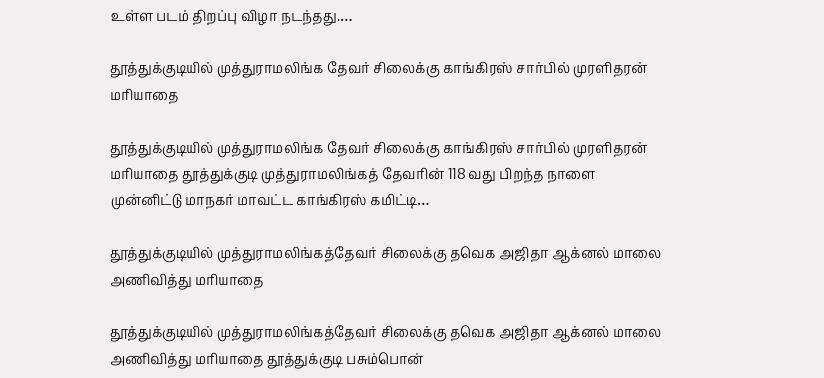உள்ள படம் திறப்பு விழா நடந்தது.…

தூத்துக்குடியில் முத்துராமலிங்க தேவர் சிலைக்கு காங்கிரஸ் சார்பில் முரளிதரன் மாியாதை

தூத்துக்குடியில் முத்துராமலிங்க தேவர் சிலைக்கு காங்கிரஸ் சார்பில் முரளிதரன் மாியாதை தூத்துக்குடி முத்துராமலிங்கத் தேவரின் 118 வது பிறந்த நாளை முன்னிட்டு மாநகர் மாவட்ட காங்கிரஸ் கமிட்டி…

தூத்துக்குடியில் முத்துராமலிங்கத்தேவர் சிலைக்கு தவெக அஜிதா ஆக்னல் மாலை அணிவித்து மாியாதை

தூத்துக்குடியில் முத்துராமலிங்கத்தேவர் சிலைக்கு தவெக அஜிதா ஆக்னல் மாலை அணிவித்து மாியாதை தூத்துக்குடி பசும்பொன்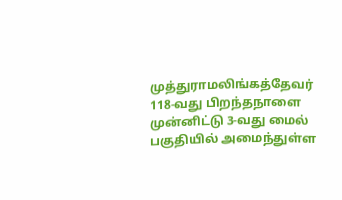முத்துராமலிங்கத்தேவர் 118-வது பிறந்தநாளை முன்னிட்டு 3-வது மைல் பகுதியில் அமைந்துள்ள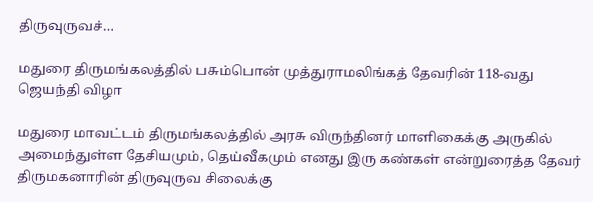திருவுருவச்…

மதுரை திருமங்கலத்தில் பசும்பொன் முத்துராமலிங்கத் தேவரின் 118-வது ஜெயந்தி விழா

மதுரை மாவட்டம் திருமங்கலத்தில் அரசு விருந்தினர் மாளிகைக்கு அருகில் அமைந்துள்ள தேசியமும், தெய்வீகமும் எனது இரு கண்கள் என்றுரைத்த தேவர் திருமகனாரின் திருவுருவ சிலைக்கு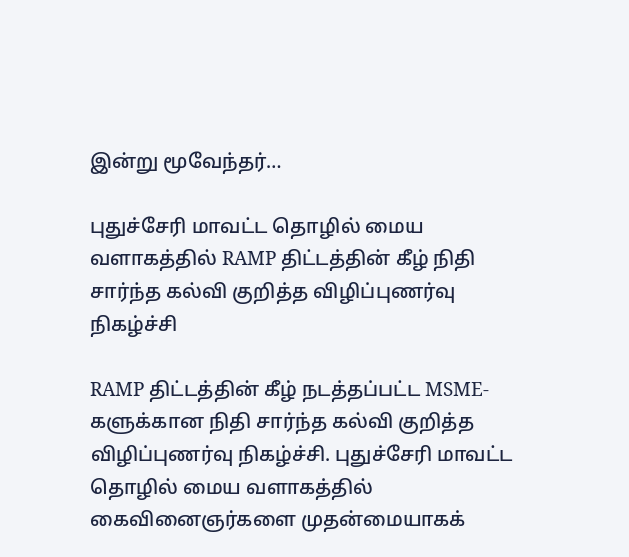இன்று மூவேந்தர்…

புதுச்சேரி மாவட்ட தொழில் மைய வளாகத்தில் RAMP திட்டத்தின் கீழ் நிதி சார்ந்த கல்வி குறித்த விழிப்புணர்வு நிகழ்ச்சி

RAMP திட்டத்தின் கீழ் நடத்தப்பட்ட MSME-களுக்கான நிதி சார்ந்த கல்வி குறித்த விழிப்புணர்வு நிகழ்ச்சி. புதுச்சேரி மாவட்ட தொழில் மைய வளாகத்தில் கைவினைஞர்களை முதன்மையாகக்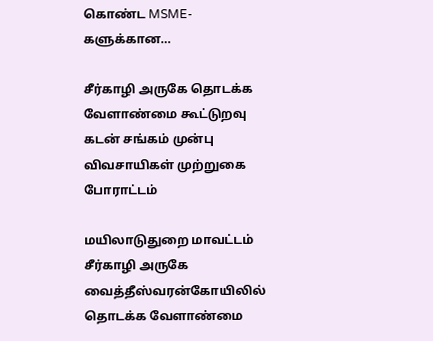கொண்ட MSME-களுக்கான…

சீர்காழி அருகே தொடக்க வேளாண்மை கூட்டுறவு கடன் சங்கம் முன்பு விவசாயிகள் முற்றுகை போராட்டம்

மயிலாடுதுறை மாவட்டம் சீர்காழி அருகே வைத்தீஸ்வரன்கோயிலில் தொடக்க வேளாண்மை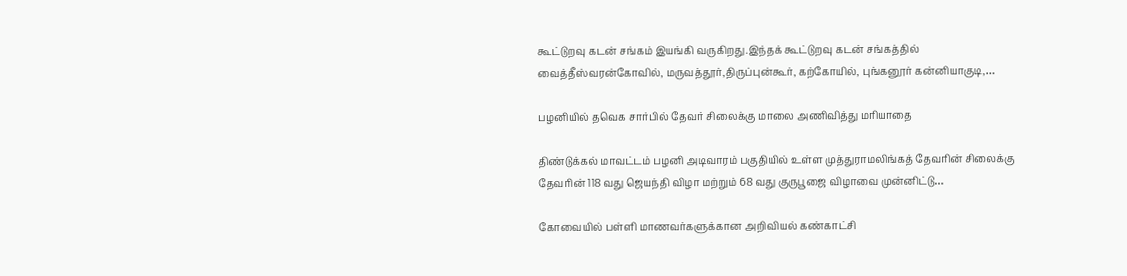கூட்டுறவு கடன் சங்கம் இயங்கி வருகிறது.இந்தக் கூட்டுறவு கடன் சங்கத்தில் வைத்தீஸ்வரன்கோவில், மருவத்தூர்,திருப்புன்கூர், கற்கோயில், புங்கனூர் கன்னியாகுடி,…

பழனியில் தவெக சார்பில் தேவர் சிலைக்கு மாலை அணிவித்து மரியாதை

திண்டுக்கல் மாவட்டம் பழனி அடிவாரம் பகுதியில் உள்ள முத்துராமலிங்கத் தேவரின் சிலைக்கு தேவரின் 118 வது ஜெயந்தி விழா மற்றும் 68 வது குருபூஜை விழாவை முன்னிட்டு…

கோவையில் பள்ளி மாணவர்களுக்கான அறிவியல் கண்காட்சி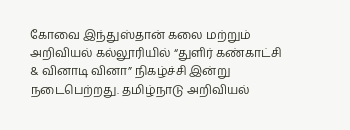கோவை இந்துஸ்தான் கலை மற்றும் அறிவியல் கல்லூரியில் “துளிர் கண்காட்சி & வினாடி வினா” நிகழ்ச்சி இன்று நடைபெற்றது. தமிழ்நாடு அறிவியல்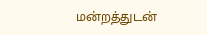மன்றத்துடன்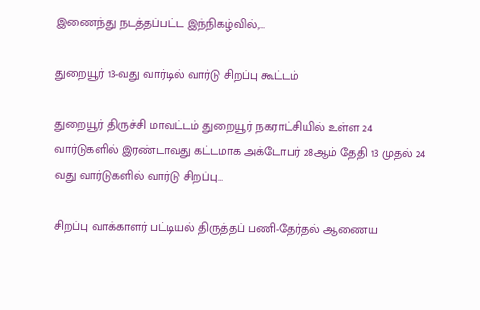இணைந்து நடத்தப்பட்ட இந்நிகழ்வில்,…

துறையூர் 13-வது வார்டில் வார்டு சிறப்பு கூட்டம்

துறையூர் திருச்சி மாவட்டம் துறையூர் நகராட்சியில் உள்ள 24 வார்டுகளில் இரண்டாவது கட்டமாக அக்டோபர் 28ஆம் தேதி 13 முதல் 24 வது வார்டுகளில் வார்டு சிறப்பு…

சிறப்பு வாக்காளர் பட்டியல் திருத்தப் பணி-தேர்தல் ஆணைய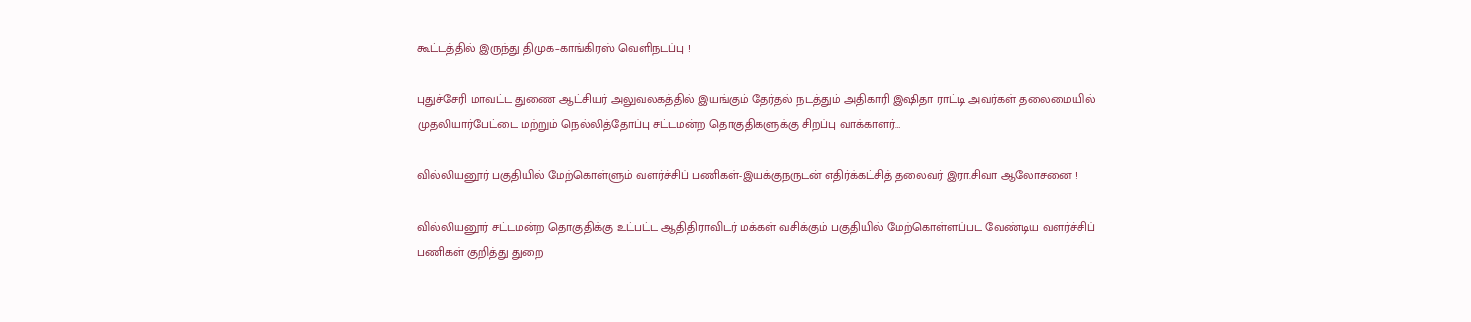கூட்டத்தில் இருந்து திமுக–காங்கிரஸ் வெளிநடப்பு !

புதுச்சேரி மாவட்ட துணை ஆட்சியர் அலுவலகத்தில் இயங்கும் தேர்தல் நடத்தும் அதிகாரி இஷிதா ராட்டி அவர்கள் தலைமையில் முதலியார்பேட்டை மற்றும் நெல்லித்தோப்பு சட்டமன்ற தொகுதிகளுக்கு சிறப்பு வாக்காளர்…

வில்லியனூர் பகுதியில் மேற்கொள்ளும் வளர்ச்சிப் பணிகள்-இயக்குநருடன் எதிர்க்கட்சித் தலைவர் இரா.சிவா ஆலோசனை !

வில்லியனூர் சட்டமன்ற தொகுதிக்கு உட்பட்ட ஆதிதிராவிடர் மக்கள் வசிக்கும் பகுதியில் மேற்கொள்ளப்பட வேண்டிய வளர்ச்சிப் பணிகள் குறித்து துறை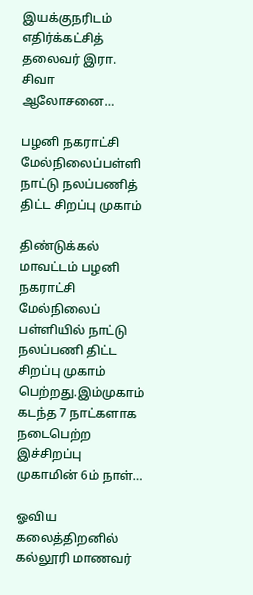இயக்குநரிடம் எதிர்க்கட்சித் தலைவர் இரா. சிவா ஆலோசனை…

பழனி நகராட்சி மேல்நிலைப்பள்ளி நாட்டு நலப்பணித் திட்ட சிறப்பு முகாம்

திண்டுக்கல் மாவட்டம் பழனி நகராட்சி மேல்நிலைப் பள்ளியில் நாட்டு நலப்பணி திட்ட சிறப்பு முகாம் பெற்றது.இம்முகாம் கடந்த 7 நாட்களாக நடைபெற்ற இச்சிறப்பு முகாமின் 6ம் நாள்…

ஓவிய கலைத்திறனில் கல்லூரி மாணவர்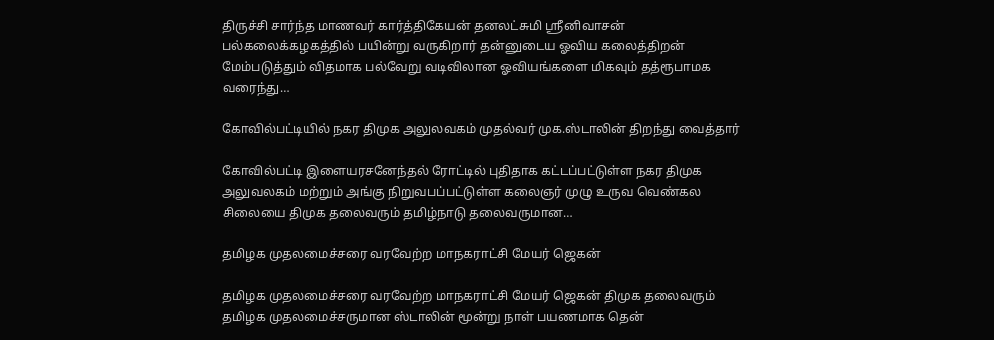திருச்சி சார்ந்த மாணவர் கார்த்திகேயன் தனலட்சுமி ஸ்ரீனிவாசன் பல்கலைக்கழகத்தில் பயின்று வருகிறார் தன்னுடைய ஓவிய கலைத்திறன் மேம்படுத்தும் விதமாக பல்வேறு வடிவிலான ஓவியங்களை மிகவும் தத்ரூபாமக வரைந்து…

கோவில்பட்டியில் நகர திமுக அலுலவகம் முதல்வர் முக.ஸ்டாலின் திறந்து வைத்தார்

கோவில்பட்டி இளையரசனேந்தல் ரோட்டில் புதிதாக கட்டப்பட்டுள்ள நகர திமுக அலுவலகம் மற்றும் அங்கு நிறுவபப்பட்டுள்ள கலைஞர் முழு உருவ வெண்கல சிலையை திமுக தலைவரும் தமிழ்நாடு தலைவருமான…

தமிழக முதலமைச்சரை வரவேற்ற மாநகராட்சி மேயர் ஜெகன்

தமிழக முதலமைச்சரை வரவேற்ற மாநகராட்சி மேயர் ஜெகன் திமுக தலைவரும் தமிழக முதலமைச்சருமான ஸ்டாலின் மூன்று நாள் பயணமாக தென்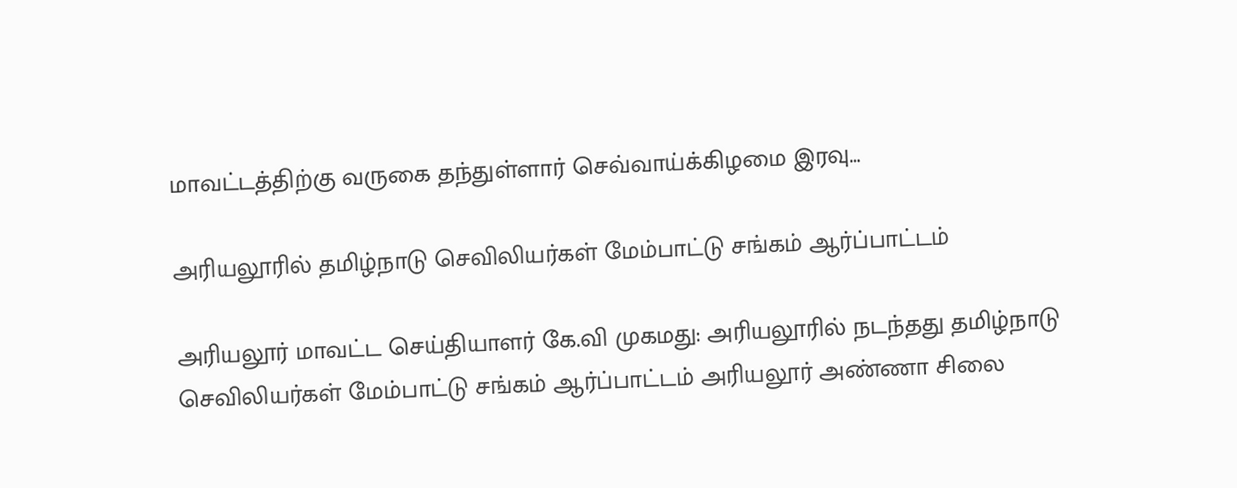மாவட்டத்திற்கு வருகை தந்துள்ளார் செவ்வாய்க்கிழமை இரவு…

அரியலூரில் தமிழ்நாடு செவிலியர்கள் மேம்பாட்டு சங்கம் ஆர்ப்பாட்டம்

அரியலூர் மாவட்ட செய்தியாளர் கே.வி முகமது: அரியலூரில் நடந்தது தமிழ்நாடு செவிலியர்கள் மேம்பாட்டு சங்கம் ஆர்ப்பாட்டம் அரியலூர் அண்ணா சிலை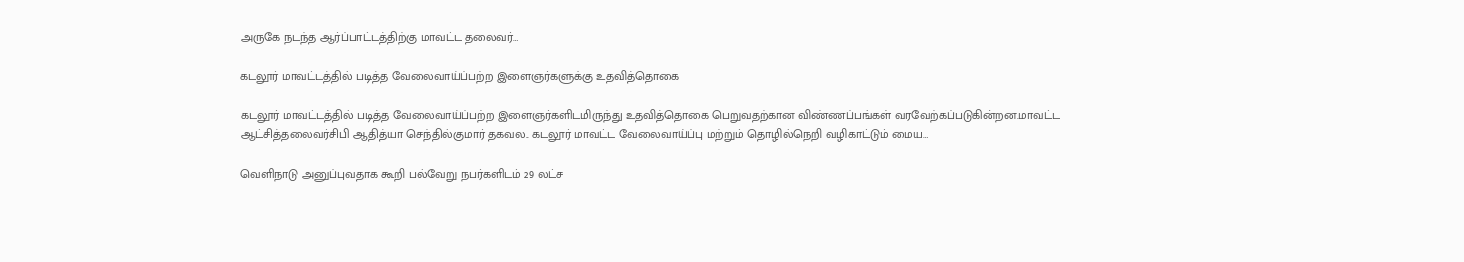அருகே நடந்த ஆர்ப்பாட்டத்திற்கு மாவட்ட தலைவர்…

கடலூர் மாவட்டத்தில் படித்த வேலைவாய்ப்பற்ற இளைஞர்களுக்கு உதவித்தொகை

கடலூர் மாவட்டத்தில் படித்த வேலைவாய்ப்பற்ற இளைஞர்களிடமிருந்து உதவித்தொகை பெறுவதற்கான விண்ணப்பங்கள் வரவேற்கப்படுகின்றன.மாவட்ட ஆட்சித்தலைவர்சிபி ஆதித்யா செந்தில்குமார் தகவல.. கடலூர் மாவட்ட வேலைவாய்ப்பு மற்றும் தொழில்நெறி வழிகாட்டும் மைய…

வெளிநாடு அனுப்புவதாக கூறி பல்வேறு நபர்களிடம் 29 லட்ச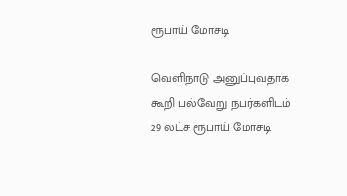ரூபாய் மோசடி

வெளிநாடு அனுப்புவதாக கூறி பல்வேறு நபர்களிடம் 29 லட்ச ரூபாய் மோசடி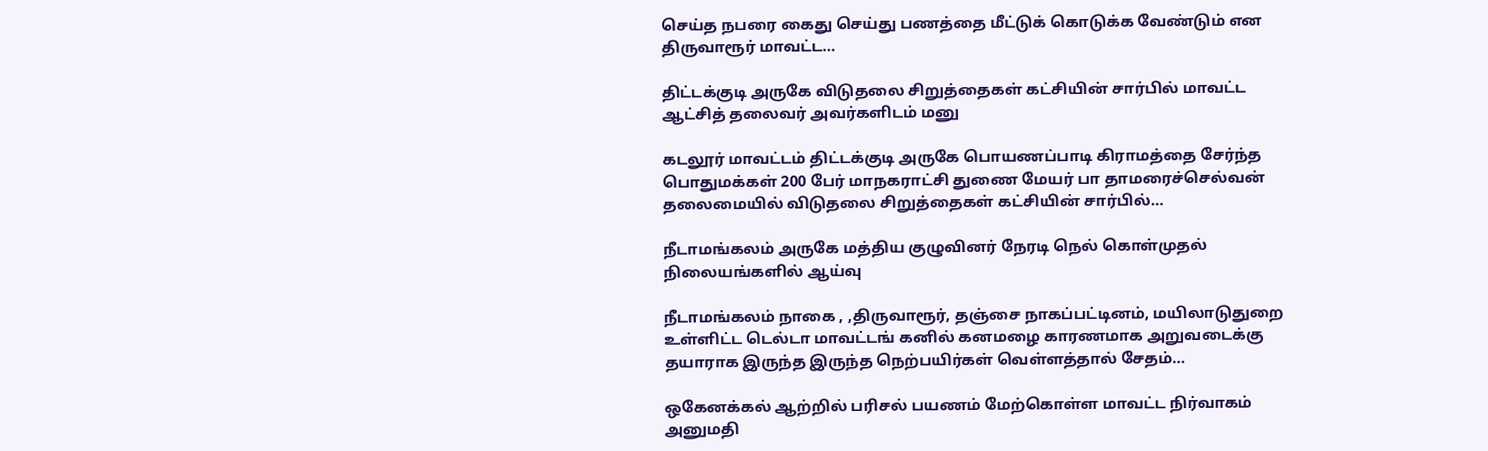செய்த நபரை கைது செய்து பணத்தை மீட்டுக் கொடுக்க வேண்டும் என திருவாரூர் மாவட்ட…

திட்டக்குடி அருகே விடுதலை சிறுத்தைகள் கட்சியின் சார்பில் மாவட்ட ஆட்சித் தலைவர் அவர்களிடம் மனு

கடலூர் மாவட்டம் திட்டக்குடி அருகே பொயணப்பாடி கிராமத்தை சேர்ந்த பொதுமக்கள் 200 பேர் மாநகராட்சி துணை மேயர் பா தாமரைச்செல்வன் தலைமையில் விடுதலை சிறுத்தைகள் கட்சியின் சார்பில்…

நீடாமங்கலம் அருகே மத்திய குழுவினர் நேரடி நெல் கொள்முதல் நிலையங்களில் ஆய்வு

நீடாமங்கலம் நாகை , ,திருவாரூர், தஞ்சை நாகப்பட்டினம், மயிலாடுதுறை உள்ளிட்ட டெல்டா மாவட்டங் கனில் கனமழை காரணமாக அறுவடைக்கு தயாராக இருந்த இருந்த நெற்பயிர்கள் வெள்ளத்தால் சேதம்…

ஒகேனக்கல் ஆற்றில் பரிசல் பயணம் மேற்கொள்ள மாவட்ட நிர்வாகம் அனுமதி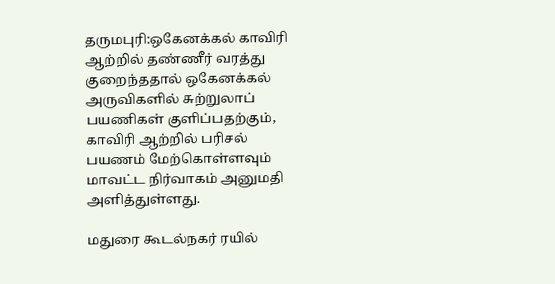தருமபுரி:ஒகேனக்கல் காவிரி ஆற்றில் தண்ணீர் வரத்து குறைந்ததால் ஒகேனக்கல் அருவிகளில் சுற்றுலாப் பயணிகள் குளிப்பதற்கும், காவிரி ஆற்றில் பரிசல் பயணம் மேற்கொள்ளவும் மாவட்ட நிர்வாகம் அனுமதி அளித்துள்ளது.

மதுரை கூடல்நகர் ரயில்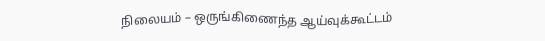நிலையம் – ஒருங்கிணைந்த ஆய்வுக்கூட்டம்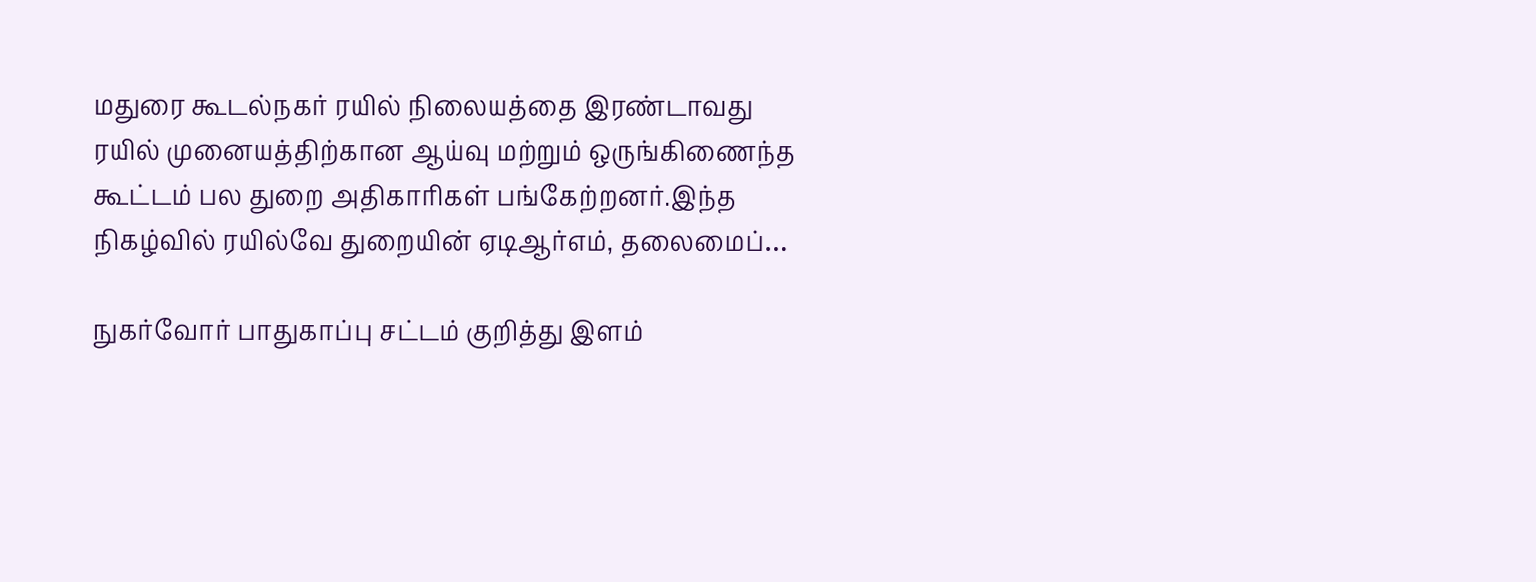மதுரை கூடல்நகர் ரயில் நிலையத்தை இரண்டாவது ரயில் முனையத்திற்கான ஆய்வு மற்றும் ஒருங்கிணைந்த கூட்டம் பல துறை அதிகாரிகள் பங்கேற்றனர்.இந்த நிகழ்வில் ரயில்வே துறையின் ஏடிஆர்எம், தலைமைப்…

நுகர்வோர் பாதுகாப்பு சட்டம் குறித்து இளம்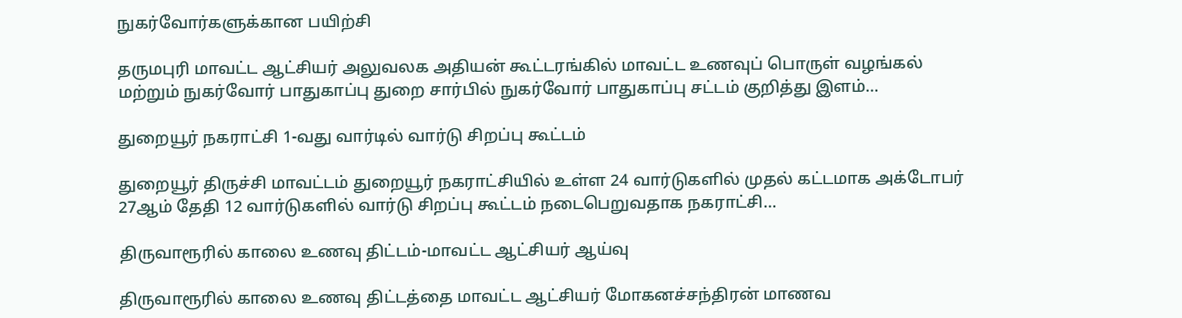நுகர்வோர்களுக்கான பயிற்சி

தருமபுரி மாவட்ட ஆட்சியர் அலுவலக அதியன் கூட்டரங்கில் மாவட்ட உணவுப் பொருள் வழங்கல் மற்றும் நுகர்வோர் பாதுகாப்பு துறை சார்பில் நுகர்வோர் பாதுகாப்பு சட்டம் குறித்து இளம்…

துறையூர் நகராட்சி 1-வது வார்டில் வார்டு சிறப்பு கூட்டம்

துறையூர் திருச்சி மாவட்டம் துறையூர் நகராட்சியில் உள்ள 24 வார்டுகளில் முதல் கட்டமாக அக்டோபர் 27ஆம் தேதி 12 வார்டுகளில் வார்டு சிறப்பு கூட்டம் நடைபெறுவதாக நகராட்சி…

திருவாரூரில் காலை உணவு திட்டம்-மாவட்ட ஆட்சியர் ஆய்வு

திருவாரூரில் காலை உணவு திட்டத்தை மாவட்ட ஆட்சியர் மோகனச்சந்திரன் மாணவ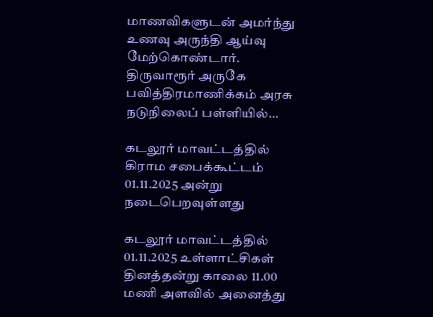மாணவிகளுடன் அமர்ந்து உணவு அருந்தி ஆய்வு மேற்கொண்டார். திருவாரூர் அருகே பவித்திரமாணிக்கம் அரசு நடுநிலைப் பள்ளியில்…

கடலூர் மாவட்டத்தில் கிராம சபைக்கூட்டம் 01.11.2025 அன்று நடைபெறவுள்ளது

கடலூர் மாவட்டத்தில் 01.11.2025 உள்ளாட்சிகள் தினத்தன்று காலை 11.00 மணி அளவில் அனைத்து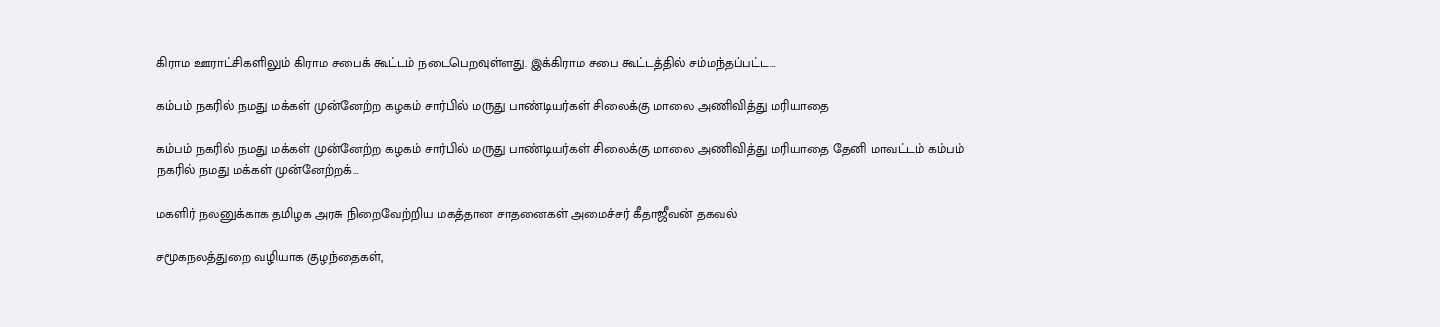கிராம ஊராட்சிகளிலும் கிராம சபைக் கூட்டம் நடைபெறவுள்ளது. இக்கிராம சபை கூட்டத்தில் சம்மந்தப்பட்ட…

கம்பம் நகரில் நமது மக்கள் முன்னேற்ற கழகம் சார்பில் மருது பாண்டியர்கள் சிலைக்கு மாலை அணிவித்து மரியாதை

கம்பம் நகரில் நமது மக்கள் முன்னேற்ற கழகம் சார்பில் மருது பாண்டியர்கள் சிலைக்கு மாலை அணிவித்து மரியாதை தேனி மாவட்டம் கம்பம் நகரில் நமது மக்கள் முன்னேற்றக்…

மகளிர் நலனுக்காக தமிழக அரசு நிறைவேற்றிய மகத்தான சாதனைகள் அமைச்சர் கீதாஜீவன் தகவல்

சமூகநலத்துறை வழியாக குழந்தைகள்,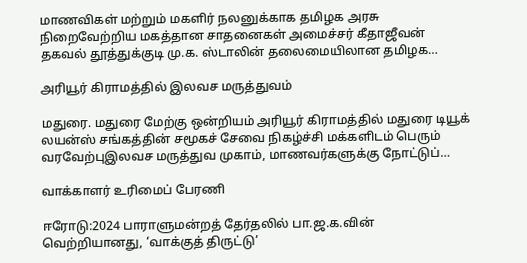மாணவிகள் மற்றும் மகளிர் நலனுக்காக தமிழக அரசு நிறைவேற்றிய மகத்தான சாதனைகள் அமைச்சர் கீதாஜீவன் தகவல் தூத்துக்குடி மு.க. ஸ்டாலின் தலைமையிலான தமிழக…

அரியூர் கிராமத்தில் இலவச மருத்துவம்

மதுரை. மதுரை மேற்கு ஒன்றியம் அரியூர் கிராமத்தில் மதுரை டியூக் லயன்ஸ் சங்கத்தின் சமூகச் சேவை நிகழ்ச்சி மக்களிடம் பெரும் வரவேற்புஇலவச மருத்துவ முகாம், மாணவர்களுக்கு நோட்டுப்…

வாக்காளர் உரிமைப் பேரணி

ஈரோடு:2024 பாராளுமன்றத் தேர்தலில் பா.ஜ.க.வின் வெற்றியானது, ‘வாக்குத் திருட்டு’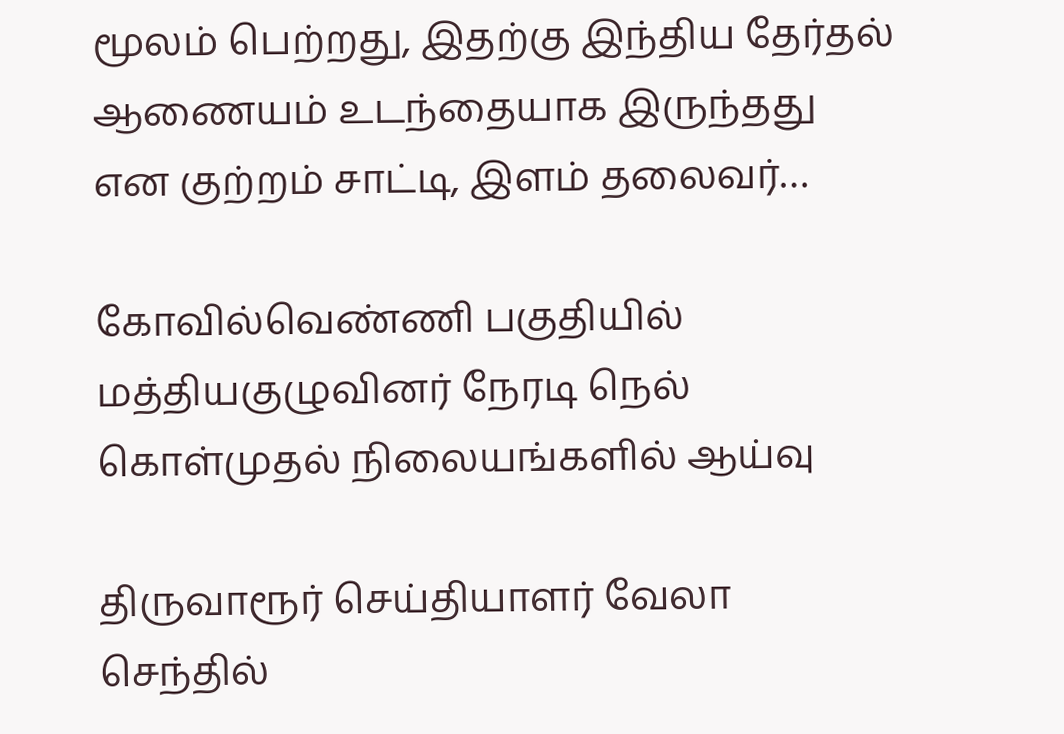மூலம் பெற்றது, இதற்கு இந்திய தேர்தல் ஆணையம் உடந்தையாக இருந்தது என குற்றம் சாட்டி, இளம் தலைவர்…

கோவில்வெண்ணி பகுதியில் மத்தியகுழுவினர் நேரடி நெல் கொள்முதல் நிலையங்களில் ஆய்வு

திருவாரூர் செய்தியாளர் வேலா செந்தில்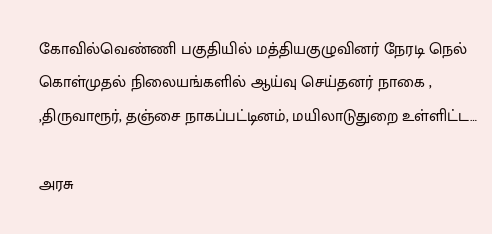கோவில்வெண்ணி பகுதியில் மத்தியகுழுவினர் நேரடி நெல் கொள்முதல் நிலையங்களில் ஆய்வு செய்தனர் நாகை , ,திருவாரூர், தஞ்சை நாகப்பட்டினம், மயிலாடுதுறை உள்ளிட்ட…

அரசு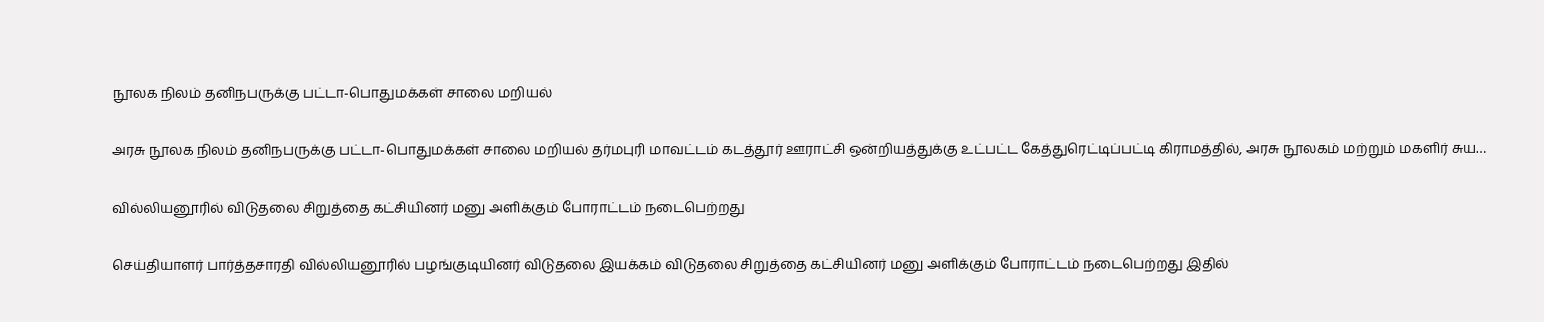நூலக நிலம் தனிநபருக்கு பட்டா-பொதுமக்கள் சாலை மறியல்

அரசு நூலக நிலம் தனிநபருக்கு பட்டா-பொதுமக்கள் சாலை மறியல் தர்மபுரி மாவட்டம் கடத்தூர் ஊராட்சி ஒன்றியத்துக்கு உட்பட்ட கேத்துரெட்டிப்பட்டி கிராமத்தில், அரசு நூலகம் மற்றும் மகளிர் சுய…

வில்லியனூரில் விடுதலை சிறுத்தை கட்சியினர் மனு அளிக்கும் போராட்டம் நடைபெற்றது

செய்தியாளர் பார்த்தசாரதி வில்லியனூரில் பழங்குடியினர் விடுதலை இயக்கம் விடுதலை சிறுத்தை கட்சியினர் மனு அளிக்கும் போராட்டம் நடைபெற்றது இதில்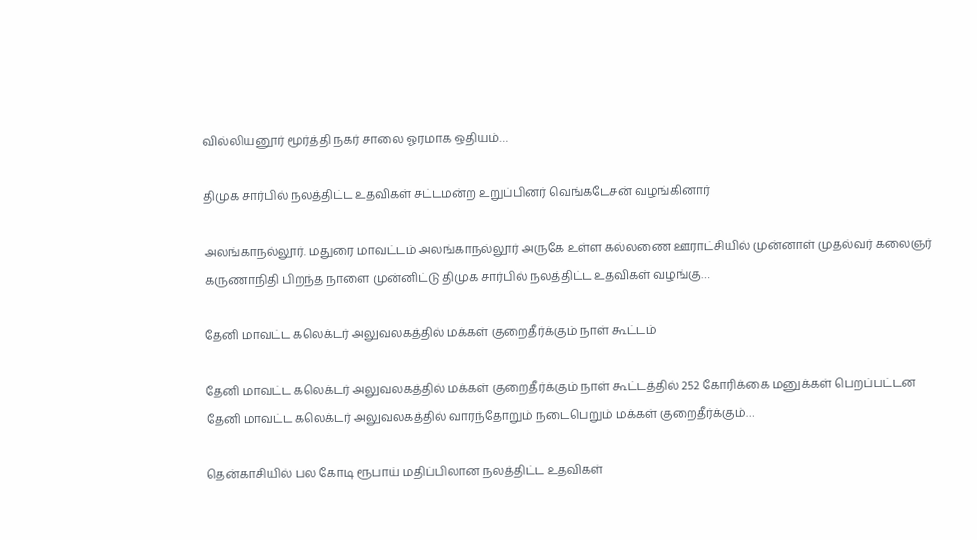வில்லியனூர் மூர்த்தி நகர் சாலை ஓரமாக ஒதியம்…

திமுக சார்பில் நலத்திட்ட உதவிகள் சட்டமன்ற உறுப்பினர் வெங்கடேசன் வழங்கினார்

அலங்காநல்லூர். மதுரை மாவட்டம் அலங்காநல்லூர் அருகே உள்ள கல்லணை ஊராட்சியில் முன்னாள் முதல்வர் கலைஞர் கருணாநிதி பிறந்த நாளை முன்னிட்டு திமுக சார்பில் நலத்திட்ட உதவிகள் வழங்கு…

தேனி மாவட்ட கலெக்டர் அலுவலகத்தில் மக்கள் குறைதீர்க்கும் நாள் கூட்டம்

தேனி மாவட்ட கலெக்டர் அலுவலகத்தில் மக்கள் குறைதீர்க்கும் நாள் கூட்டத்தில் 252 கோரிக்கை மனுக்கள் பெறப்பட்டன தேனி மாவட்ட கலெக்டர் அலுவலகத்தில் வாரந்தோறும் நடைபெறும் மக்கள் குறைதீர்க்கும்…

தென்காசியில் பல கோடி ரூபாய் மதிப்பிலான நலத்திட்ட உதவிகள்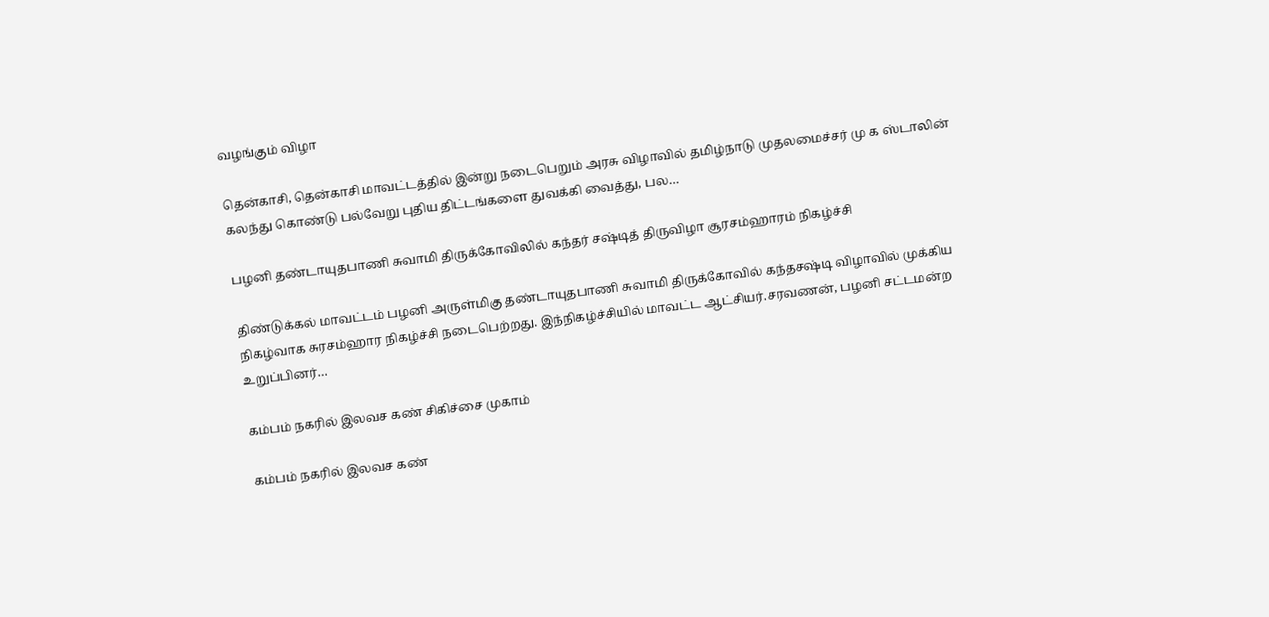வழங்கும் விழா

தென்காசி, தென்காசி மாவட்டத்தில் இன்று நடைபெறும் அரசு விழாவில் தமிழ்நாடு முதலமைச்சர் மு க ஸ்டாலின் கலந்து கொண்டு பல்வேறு புதிய திட்டங்களை துவக்கி வைத்து, பல…

பழனி தண்டாயுதபாணி சுவாமி திருக்கோவிலில் கந்தர் சஷ்டித் திருவிழா சூரசம்ஹாரம் நிகழ்ச்சி

திண்டுக்கல் மாவட்டம் பழனி அருள்மிகு தண்டாயுதபாணி சுவாமி திருக்கோவில் கந்தசஷ்டி விழாவில் முக்கிய நிகழ்வாக சுரசம்ஹார நிகழ்ச்சி நடைபெற்றது. இந்நிகழ்ச்சியில் மாவட்ட ஆட்சியர்.சரவணன், பழனி சட்டமன்ற உறுப்பினர்…

கம்பம் நகரில் இலவச கண் சிகிச்சை முகாம்

கம்பம் நகரில் இலவச கண்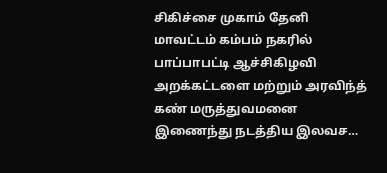சிகிச்சை முகாம் தேனி மாவட்டம் கம்பம் நகரில் பாப்பாபட்டி ஆச்சிகிழவி அறக்கட்டளை மற்றும் அரவிந்த் கண் மருத்துவமனை இணைந்து நடத்திய இலவச…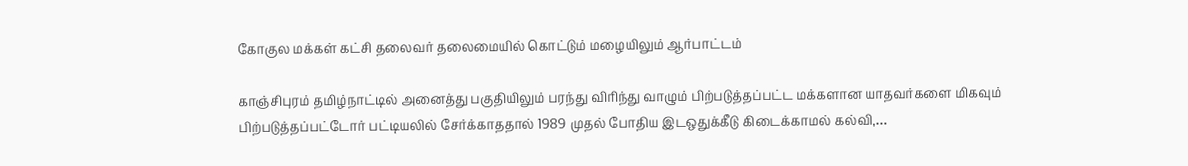கோகுல மக்கள் கட்சி தலைவர் தலைமையில் கொட்டும் மழையிலும் ஆர்பாட்டம்

காஞ்சிபுரம் தமிழ்நாட்டில் அனைத்து பகுதியிலும் பரந்து விரிந்து வாழும் பிற்படுத்தப்பட்ட மக்களான யாதவர்களை மிகவும் பிற்படுத்தப்பட்டோர் பட்டியலில் சேர்க்காததால் 1989 முதல் போதிய இடஒதுக்கீடு கிடைக்காமல் கல்வி,…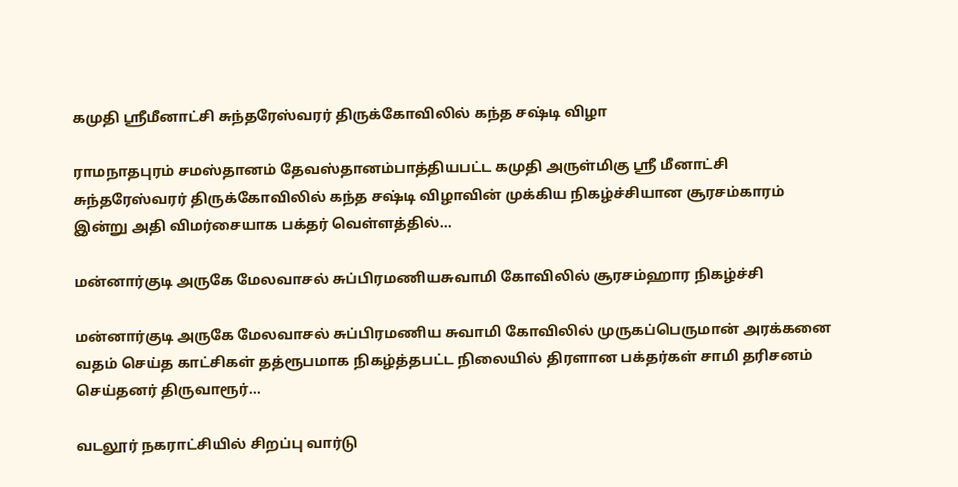கமுதி ஸ்ரீமீனாட்சி சுந்தரேஸ்வரர் திருக்கோவிலில் கந்த சஷ்டி விழா

ராமநாதபுரம் சமஸ்தானம் தேவஸ்தானம்பாத்தியபட்ட கமுதி அருள்மிகு ஸ்ரீ மீனாட்சி சுந்தரேஸ்வரர் திருக்கோவிலில் கந்த சஷ்டி விழாவின் முக்கிய நிகழ்ச்சியான சூரசம்காரம் இன்று அதி விமர்சையாக பக்தர் வெள்ளத்தில்…

மன்னார்குடி அருகே மேலவாசல் சுப்பிரமணியசுவாமி கோவிலில் சூரசம்ஹார நிகழ்ச்சி

மன்னார்குடி அருகே மேலவாசல் சுப்பிரமணிய சுவாமி கோவிலில் முருகப்பெருமான் அரக்கனை வதம் செய்த காட்சிகள் தத்ரூபமாக நிகழ்த்தபட்ட நிலையில் திரளான பக்தர்கள் சாமி தரிசனம் செய்தனர் திருவாரூர்…

வடலூர் நகராட்சியில் சிறப்பு வார்டு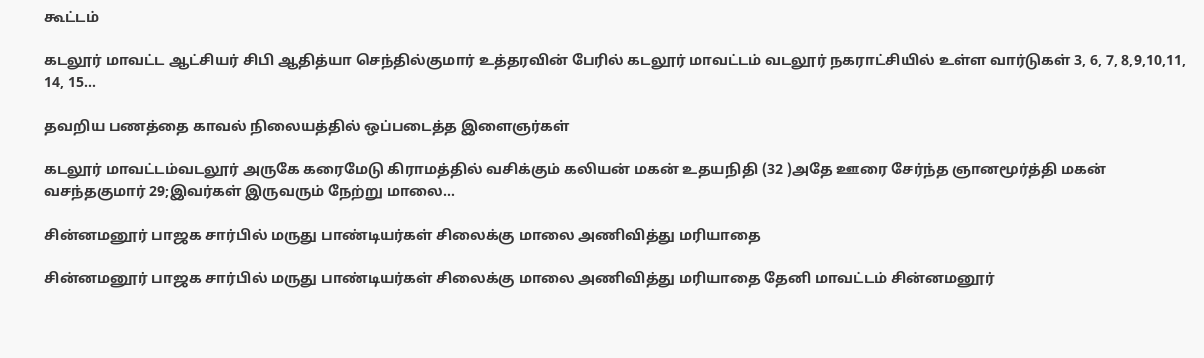கூட்டம்

கடலூர் மாவட்ட ஆட்சியர் சிபி ஆதித்யா செந்தில்குமார் உத்தரவின் பேரில் கடலூர் மாவட்டம் வடலூர் நகராட்சியில் உள்ள வார்டுகள் 3, 6, 7, 8,9,10,11, 14, 15…

தவறிய பணத்தை காவல் நிலையத்தில் ஒப்படைத்த இளைஞர்கள்

கடலூர் மாவட்டம்வடலூர் அருகே கரைமேடு கிராமத்தில் வசிக்கும் கலியன் மகன் உதயநிதி (32 )அதே ஊரை சேர்ந்த ஞானமூர்த்தி மகன் வசந்தகுமார் 29;இவர்கள் இருவரும் நேற்று மாலை…

சின்னமனூர் பாஜக சார்பில் மருது பாண்டியர்கள் சிலைக்கு மாலை அணிவித்து மரியாதை

சின்னமனூர் பாஜக சார்பில் மருது பாண்டியர்கள் சிலைக்கு மாலை அணிவித்து மரியாதை தேனி மாவட்டம் சின்னமனூர்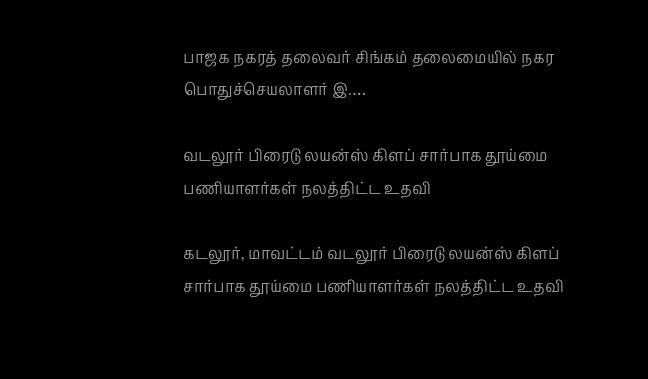பாஜக நகரத் தலைவர் சிங்கம் தலைமையில் நகர பொதுச்செயலாளர் இ.…

வடலூர் பிரைடு லயன்ஸ் கிளப் சார்பாக தூய்மை பணியாளர்கள் நலத்திட்ட உதவி

கடலூர், மாவட்டம் வடலூர் பிரைடு லயன்ஸ் கிளப் சார்பாக தூய்மை பணியாளர்கள் நலத்திட்ட உதவி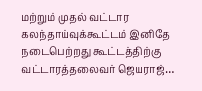மற்றும் முதல் வட்டார கலந்தாய்வுக்கூட்டம் இனிதே நடைபெற்றது கூட்டத்திற்கு வட்டாரத்தலைவர் ஜெயராஜ்…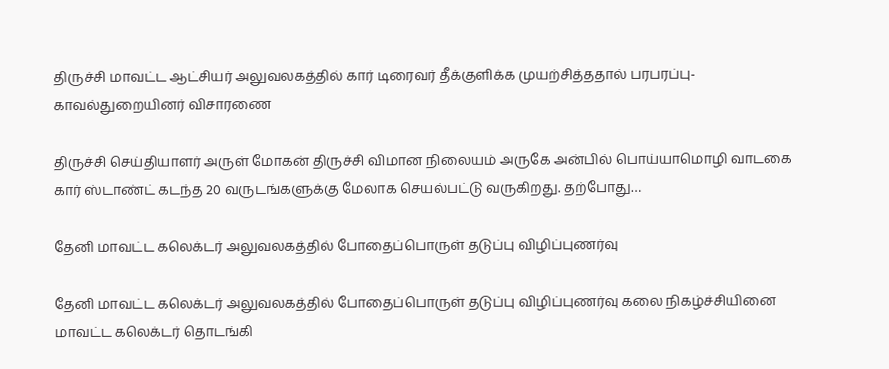திருச்சி மாவட்ட ஆட்சியர் அலுவலகத்தில் கார் டிரைவர் தீக்குளிக்க முயற்சித்ததால் பரபரப்பு-காவல்துறையினர் விசாரணை

திருச்சி செய்தியாளர் அருள் மோகன் திருச்சி விமான நிலையம் அருகே அன்பில் பொய்யாமொழி வாடகை கார் ஸ்டாண்ட் கடந்த 20 வருடங்களுக்கு மேலாக செயல்பட்டு வருகிறது. தற்போது…

தேனி மாவட்ட கலெக்டர் அலுவலகத்தில் போதைப்பொருள் தடுப்பு விழிப்புணர்வு

தேனி மாவட்ட கலெக்டர் அலுவலகத்தில் போதைப்பொருள் தடுப்பு விழிப்புணர்வு கலை நிகழ்ச்சியினை மாவட்ட கலெக்டர் தொடங்கி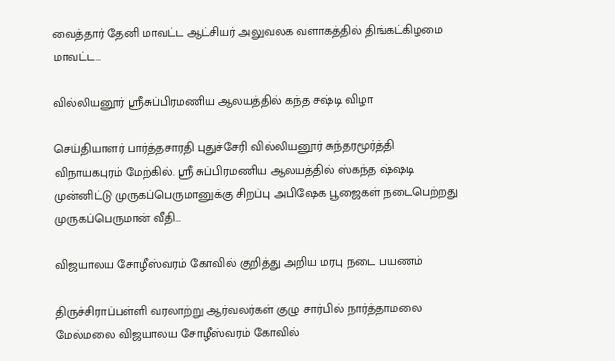வைத்தார் தேனி மாவட்ட ஆட்சியர் அலுவலக வளாகத்தில் திங்கட்கிழமை மாவட்ட…

வில்லியனூர் ஶ்ரீசுப்பிரமணிய ஆலயத்தில் கந்த சஷ்டி விழா

செய்தியாளர் பார்த்தசாரதி புதுச்சேரி வில்லியனூர் சுந்தரமூர்த்தி விநாயகபுரம் மேற்கில். ஶ்ரீ சுப்பிரமணிய ஆலயத்தில் ஸ்கந்த ஷ்ஷடி முன்னிட்டு முருகப்பெருமானுக்கு சிறப்பு அபிஷேக பூஜைகள் நடைபெற்றது முருகப்பெருமான் வீதி…

விஜயாலய சோழீஸ்வரம் கோவில் குறித்து அறிய மரபு நடை பயணம்

திருச்சிராப்பள்ளி வரலாற்று ஆர்வலர்கள் குழு சார்பில் நார்த்தாமலை மேல்மலை விஜயாலய சோழீஸ்வரம் கோவில்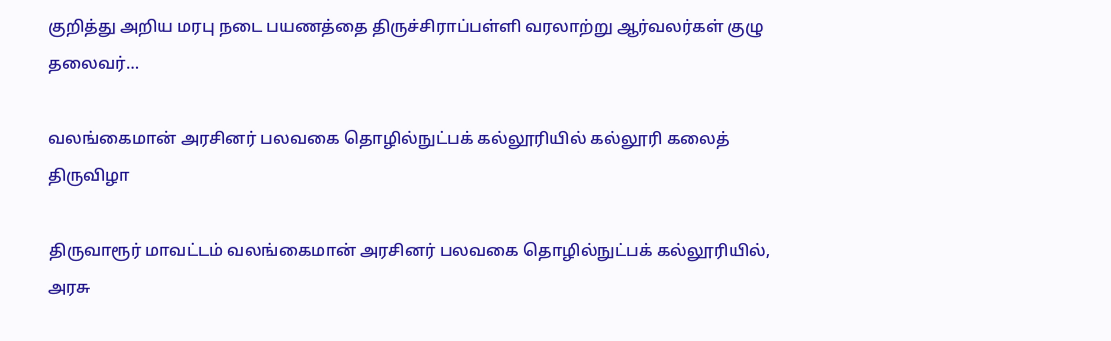குறித்து அறிய மரபு நடை பயணத்தை திருச்சிராப்பள்ளி வரலாற்று ஆர்வலர்கள் குழு தலைவர்…

வலங்கைமான் அரசினர் பலவகை தொழில்நுட்பக் கல்லூரியில் கல்லூரி கலைத் திருவிழா

திருவாரூர் மாவட்டம் வலங்கைமான் அரசினர் பலவகை தொழில்நுட்பக் கல்லூரியில், அரசு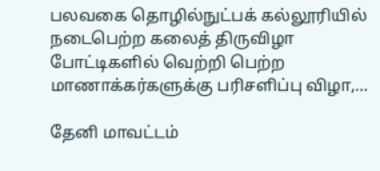பலவகை தொழில்நுட்பக் கல்லூரியில் நடைபெற்ற கலைத் திருவிழா போட்டிகளில் வெற்றி பெற்ற மாணாக்கர்களுக்கு பரிசளிப்பு விழா,…

தேனி மாவட்டம்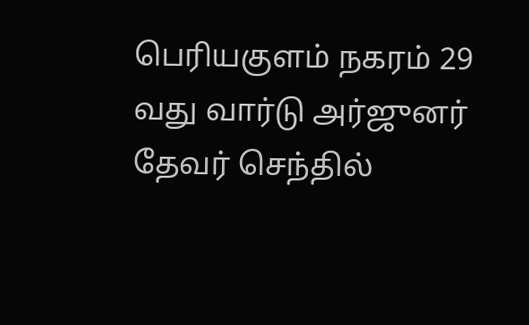பெரியகுளம் நகரம் 29 வது வார்டு அர்ஜுனர் தேவர் செந்தில்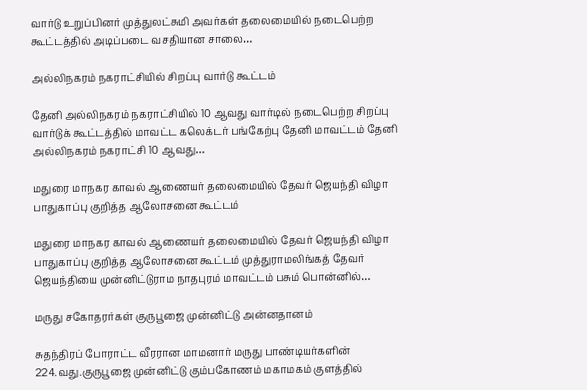வார்டு உறுப்பினர் முத்துலட்சுமி அவர்கள் தலைமையில் நடைபெற்ற கூட்டத்தில் அடிப்படை வசதியான சாலை…

அல்லிநகரம் நகராட்சியில் சிறப்பு வார்டு கூட்டம்

தேனி அல்லிநகரம் நகராட்சியில் 10 ஆவது வார்டில் நடைபெற்ற சிறப்பு வார்டுக் கூட்டத்தில் மாவட்ட கலெக்டர் பங்கேற்பு தேனி மாவட்டம் தேனி அல்லிநகரம் நகராட்சி 10 ஆவது…

மதுரை மாநகர காவல் ஆணையர் தலைமையில் தேவர் ஜெயந்தி விழா பாதுகாப்பு குறித்த ஆலோசனை கூட்டம்

மதுரை மாநகர காவல் ஆணையர் தலைமையில் தேவர் ஜெயந்தி விழா பாதுகாப்பு குறித்த ஆலோசனை கூட்டம் முத்துராமலிங்கத் தேவர் ஜெயந்தியை முன்னிட்டுராம நாதபுரம் மாவட்டம் பசும் பொன்னில்…

மருது சகோதரர்கள் குருபூஜை முன்னிட்டு அன்னதானம்

சுதந்திரப் போராட்ட வீரரான மாமனார் மருது பாண்டியர்களின் 224.வது.குருபூஜை முன்னிட்டு கும்பகோணம் மகாமகம் குளத்தில்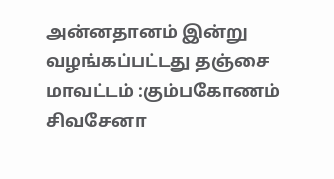அன்னதானம் இன்று வழங்கப்பட்டது தஞ்சை மாவட்டம் :கும்பகோணம் சிவசேனா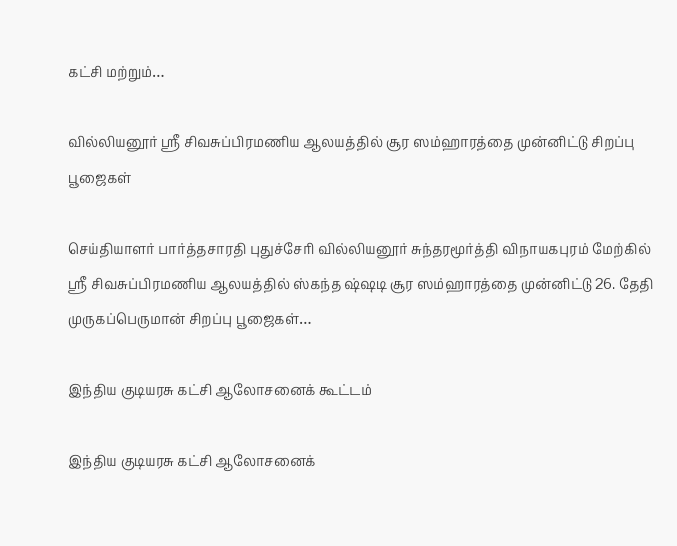கட்சி மற்றும்…

வில்லியனூர் ஶ்ரீ சிவசுப்பிரமணிய ஆலயத்தில் சூர ஸம்ஹாரத்தை முன்னிட்டு சிறப்பு பூஜைகள்

செய்தியாளர் பார்த்தசாரதி புதுச்சேரி வில்லியனூர் சுந்தரமூர்த்தி விநாயகபுரம் மேற்கில் ஶ்ரீ சிவசுப்பிரமணிய ஆலயத்தில் ஸ்கந்த ஷ்ஷடி சூர ஸம்ஹாரத்தை முன்னிட்டு 26. தேதி முருகப்பெருமான் சிறப்பு பூஜைகள்…

இந்திய குடியரசு கட்சி ஆலோசனைக் கூட்டம்

இந்திய குடியரசு கட்சி ஆலோசனைக்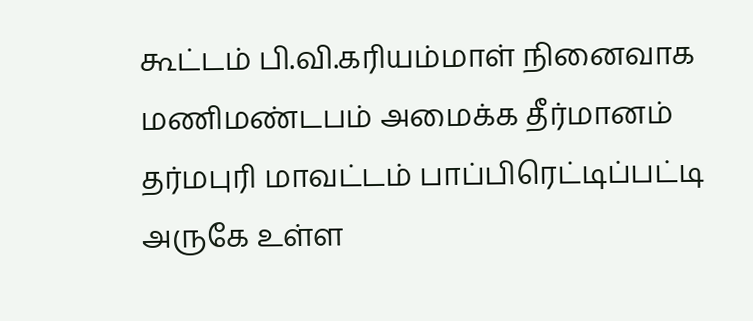கூட்டம் பி.வி.கரியம்மாள் நினைவாக மணிமண்டபம் அமைக்க தீர்மானம் தர்மபுரி மாவட்டம் பாப்பிரெட்டிப்பட்டி அருகே உள்ள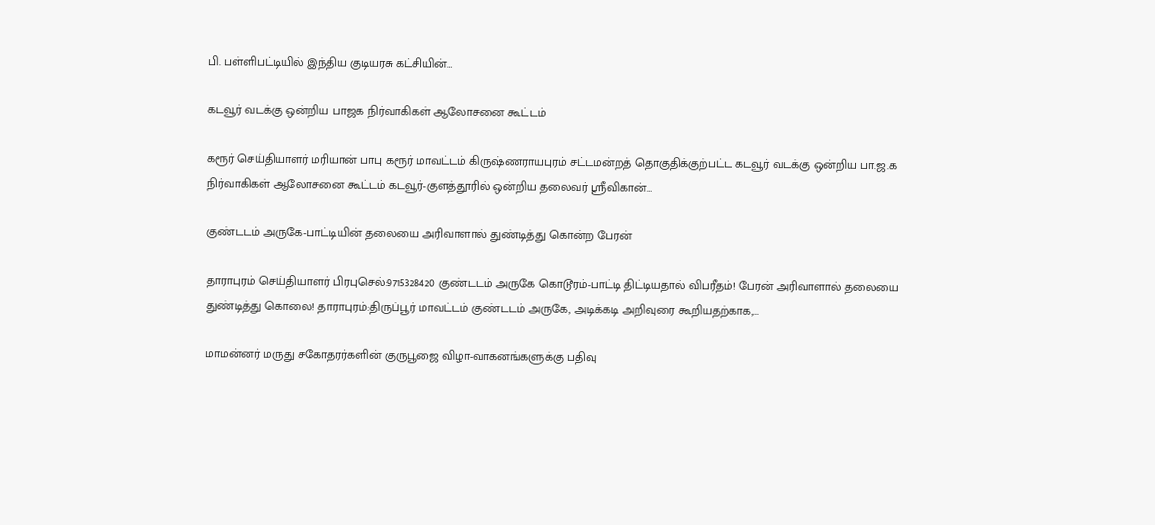பி. பள்ளிபட்டியில் இந்திய குடியரசு கட்சியின்…

கடவூர் வடக்கு ஒன்றிய பாஜக நிர்வாகிகள் ஆலோசனை கூட்டம்

கரூர் செய்தியாளர் மரியான் பாபு கரூர் மாவட்டம் கிருஷ்ணராயபுரம் சட்டமன்றத் தொகுதிக்குற்பட்ட கடவூர் வடக்கு ஒன்றிய பா.ஜ.க நிர்வாகிகள் ஆலோசனை கூட்டம் கடவூர்-குளத்தூரில் ஒன்றிய தலைவர் ஸ்ரீவிகான்…

குண்டடம் அருகே-பாட்டியின் தலையை அரிவாளால் துண்டித்து கொன்ற பேரன்

தாராபுரம் செய்தியாளர் பிரபுசெல்:9715328420 குண்டடம் அருகே கொடூரம்-பாட்டி திட்டியதால் விபரீதம்! பேரன் அரிவாளால் தலையை துண்டித்து கொலை! தாராபுரம்:திருப்பூர் மாவட்டம் குண்டடம் அருகே, அடிக்கடி அறிவுரை கூறியதற்காக,…

மாமன்னர் மருது சகோதரர்களின் குருபூஜை விழா-வாகனங்களுக்கு பதிவு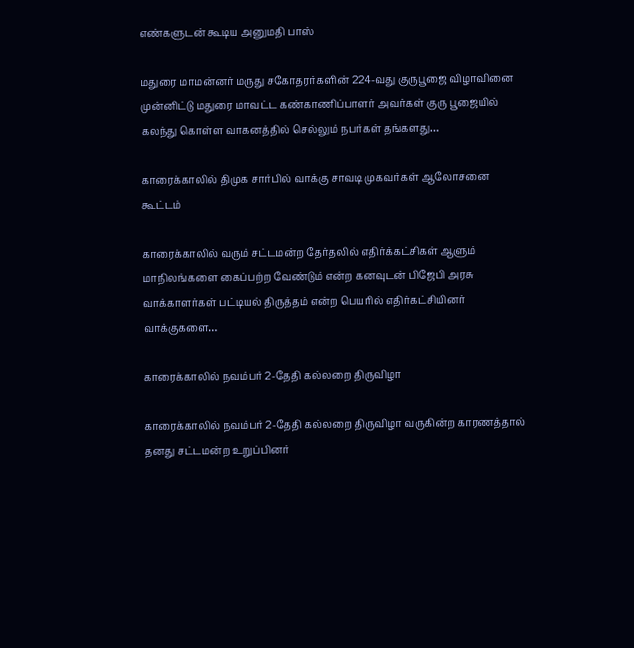எண்களுடன் கூடிய அனுமதி பாஸ்

மதுரை மாமன்னர் மருது சகோதரர்களின் 224-வது குருபூஜை விழாவினை முன்னிட்டு மதுரை மாவட்ட கண்காணிப்பாளர் அவர்கள் குரு பூஜையில் கலந்து கொள்ள வாகனத்தில் செல்லும் நபர்கள் தங்களது…

காரைக்காலில் திமுக சார்பில் வாக்கு சாவடி முகவர்கள் ஆலோசனை கூட்டம்

காரைக்காலில் வரும் சட்டமன்ற தேர்தலில் எதிர்க்கட்சிகள் ஆளும் மாநிலங்களை கைப்பற்ற வேண்டும் என்ற கனவுடன் பிஜேபி அரசு வாக்காளர்கள் பட்டியல் திருத்தம் என்ற பெயரில் எதிர்கட்சியினர் வாக்குகளை…

காரைக்காலில் நவம்பர் 2-தேதி கல்லறை திருவிழா

காரைக்காலில் நவம்பர் 2-தேதி கல்லறை திருவிழா வருகின்ற காரணத்தால் தனது சட்டமன்ற உறுப்பினர்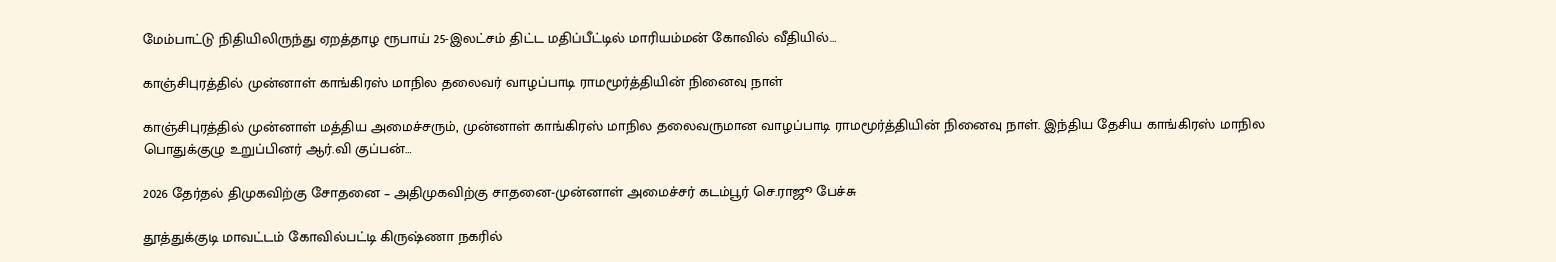மேம்பாட்டு நிதியிலிருந்து ஏறத்தாழ ரூபாய் 25-இலட்சம் திட்ட மதிப்பீட்டில் மாரியம்மன் கோவில் வீதியில்…

காஞ்சிபுரத்தில் முன்னாள் காங்கிரஸ் மாநில தலைவர் வாழப்பாடி ராமமூர்த்தியின் நினைவு நாள்

காஞ்சிபுரத்தில் முன்னாள் மத்திய அமைச்சரும், முன்னாள் காங்கிரஸ் மாநில தலைவருமான வாழப்பாடி ராமமூர்த்தியின் நினைவு நாள். இந்திய தேசிய காங்கிரஸ் மாநில பொதுக்குழு உறுப்பினர் ஆர்.வி குப்பன்…

2026 தேர்தல் திமுகவிற்கு சோதனை – அதிமுகவிற்கு சாதனை-முன்னாள் அமைச்சர் கடம்பூர் செ.ராஜூ பேச்சு

தூத்துக்குடி மாவட்டம் கோவில்பட்டி கிருஷ்ணா நகரில்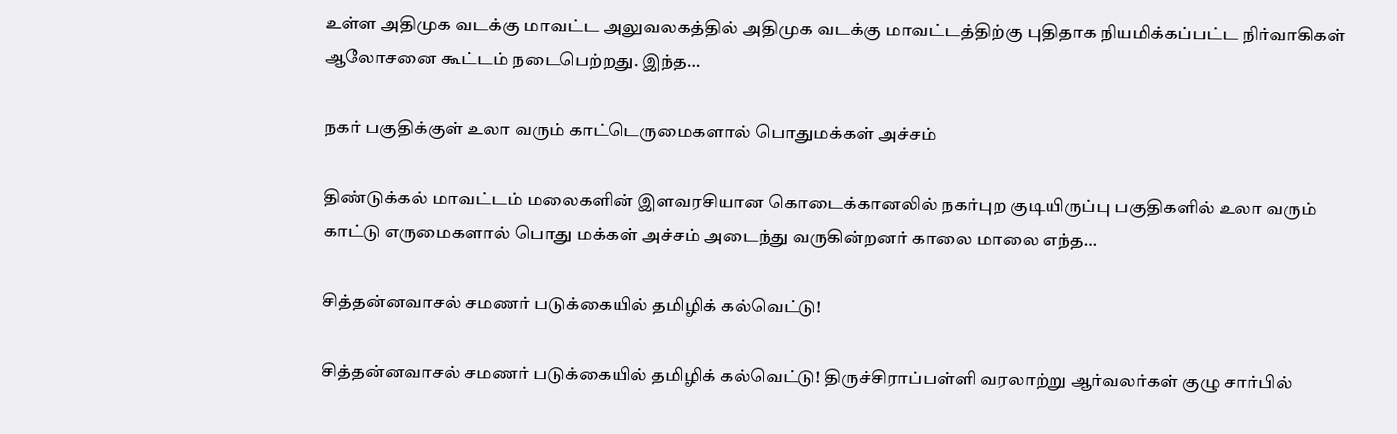உள்ள அதிமுக வடக்கு மாவட்ட அலுவலகத்தில் அதிமுக வடக்கு மாவட்டத்திற்கு புதிதாக நியமிக்கப்பட்ட நிர்வாகிகள் ஆலோசனை கூட்டம் நடைபெற்றது. இந்த…

நகர் பகுதிக்குள் உலா வரும் காட்டெருமைகளால் பொதுமக்கள் அச்சம்

திண்டுக்கல் மாவட்டம் மலைகளின் இளவரசியான கொடைக்கானலில் நகர்புற குடியிருப்பு பகுதிகளில் உலா வரும் காட்டு எருமைகளால் பொது மக்கள் அச்சம் அடைந்து வருகின்றனர் காலை மாலை எந்த…

சித்தன்னவாசல் சமணர் படுக்கையில் தமிழிக் கல்வெட்டு!

சித்தன்னவாசல் சமணர் படுக்கையில் தமிழிக் கல்வெட்டு! திருச்சிராப்பள்ளி வரலாற்று ஆர்வலர்கள் குழு சார்பில்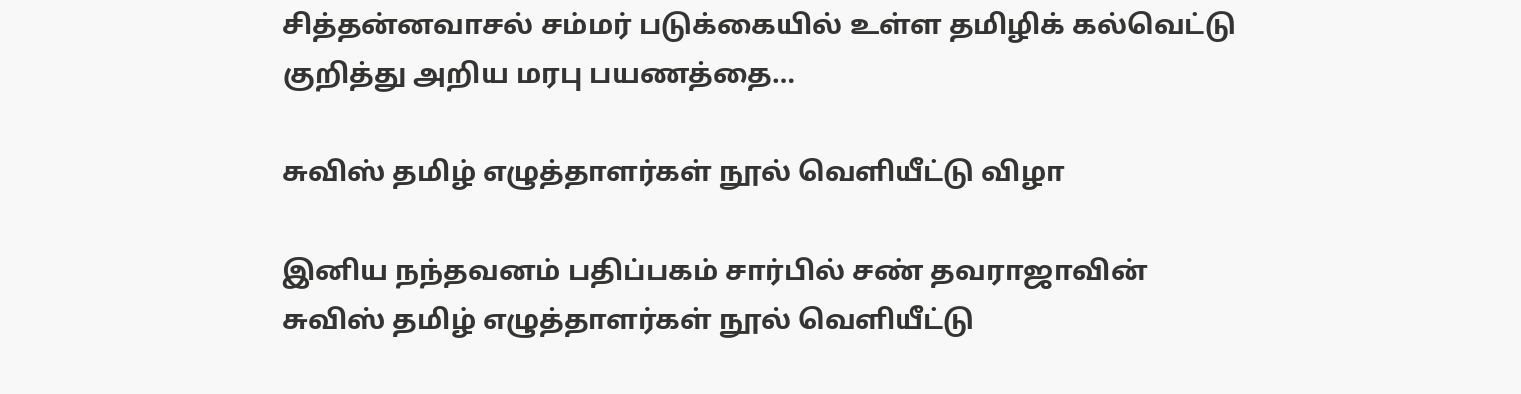சித்தன்னவாசல் சம்மர் படுக்கையில் உள்ள தமிழிக் கல்வெட்டு குறித்து அறிய மரபு பயணத்தை…

சுவிஸ் தமிழ் எழுத்தாளர்கள் நூல் வெளியீட்டு விழா

இனிய நந்தவனம் பதிப்பகம் சார்பில் சண் தவராஜாவின் சுவிஸ் தமிழ் எழுத்தாளர்கள் நூல் வெளியீட்டு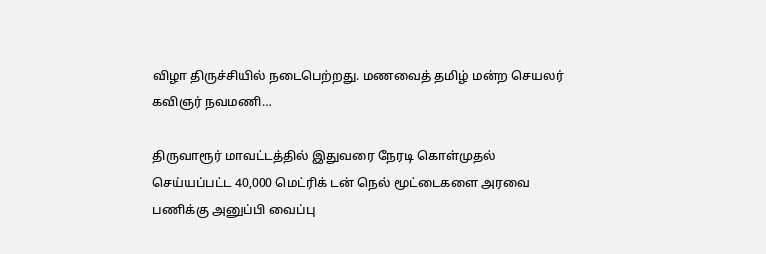விழா திருச்சியில் நடைபெற்றது. மணவைத் தமிழ் மன்ற செயலர் கவிஞர் நவமணி…

திருவாரூர் மாவட்டத்தில் இதுவரை நேரடி கொள்முதல் செய்யப்பட்ட 40,000 மெட்ரிக் டன் நெல் மூட்டைகளை அரவை பணிக்கு அனுப்பி வைப்பு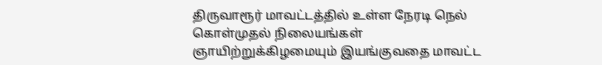திருவாரூர் மாவட்டத்தில் உள்ள நேரடி நெல் கொள்முதல் நிலையங்கள் ஞாயிற்றுக்கிழமையும் இயங்குவதை மாவட்ட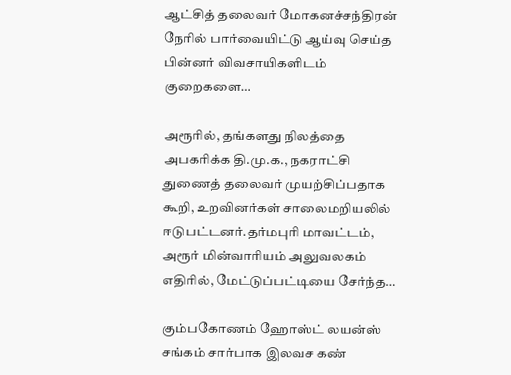ஆட்சித் தலைவர் மோகனச்சந்திரன் நேரில் பார்வையிட்டு ஆய்வு செய்த பின்னர் விவசாயிகளிடம் குறைகளை…

அரூரில், தங்களது நிலத்தை அபகரிக்க தி.மு.க., நகராட்சி துணைத் தலைவர் முயற்சிப்பதாக கூறி, உறவினர்கள் சாலைமறியலில் ஈடுபட்டனர்.தர்மபுரி மாவட்டம், அரூர் மின்வாரியம் அலுவலகம் எதிரில், மேட்டுப்பட்டியை சேர்ந்த…

கும்பகோணம் ஹோஸ்ட் லயன்ஸ் சங்கம் சார்பாக இலவச கண்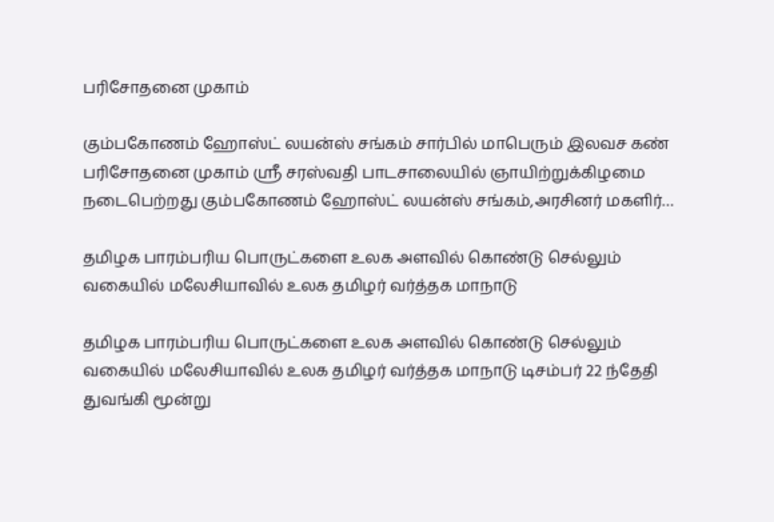பரிசோதனை முகாம்

கும்பகோணம் ஹோஸ்ட் லயன்ஸ் சங்கம் சார்பில் மாபெரும் இலவச கண் பரிசோதனை முகாம் ஸ்ரீ சரஸ்வதி பாடசாலையில் ஞாயிற்றுக்கிழமை நடைபெற்றது கும்பகோணம் ஹோஸ்ட் லயன்ஸ் சங்கம்,அரசினர் மகளிர்…

தமிழக பாரம்பரிய பொருட்களை உலக அளவில் கொண்டு செல்லும் வகையில் மலேசியாவில் உலக தமிழர் வர்த்தக மாநாடு

தமிழக பாரம்பரிய பொருட்களை உலக அளவில் கொண்டு செல்லும் வகையில் மலேசியாவில் உலக தமிழர் வர்த்தக மாநாடு டிசம்பர் 22 ந்தேதி துவங்கி மூன்று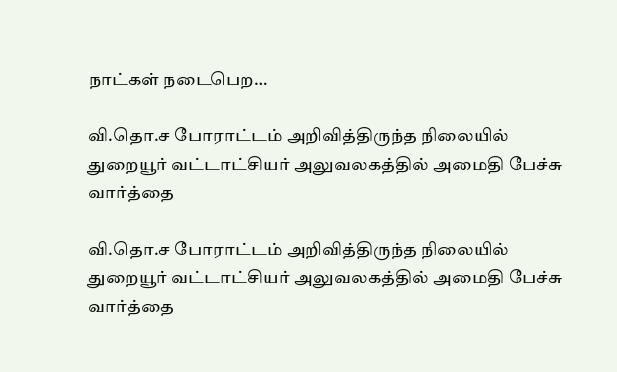நாட்கள் நடைபெற…

வி.தொ.ச போராட்டம் அறிவித்திருந்த நிலையில் துறையூர் வட்டாட்சியர் அலுவலகத்தில் அமைதி பேச்சு வார்த்தை

வி.தொ.ச போராட்டம் அறிவித்திருந்த நிலையில் துறையூர் வட்டாட்சியர் அலுவலகத்தில் அமைதி பேச்சு வார்த்தை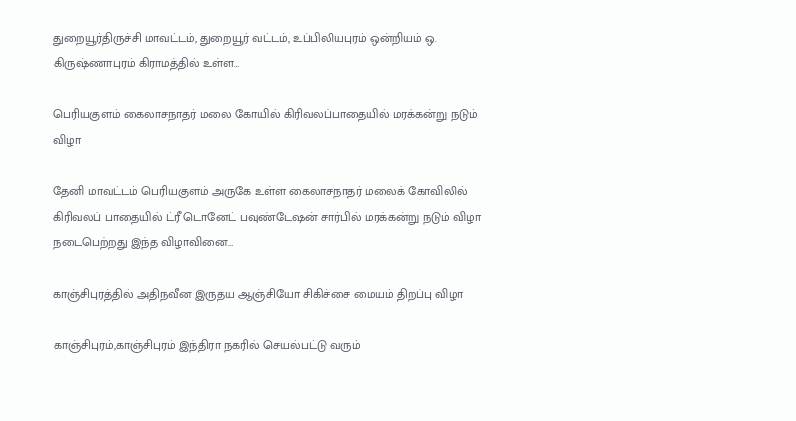துறையூர்திருச்சி மாவட்டம், துறையூர் வட்டம், உப்பிலியபுரம் ஒன்றியம் ஒ. கிருஷ்ணாபுரம் கிராமத்தில் உள்ள…

பெரியகுளம் கைலாசநாதர் மலை கோயில் கிரிவலப்பாதையில் மரக்கன்று நடும் விழா

தேனி மாவட்டம் பெரியகுளம் அருகே உள்ள கைலாசநாதர் மலைக் கோவிலில் கிரிவலப் பாதையில் ட்ரீ டொனேட் பவுண்டேஷன் சார்பில் மரக்கன்று நடும் விழா நடைபெற்றது இந்த விழாவினை…

காஞ்சிபுரத்தில் அதிநவீன இருதய ஆஞ்சியோ சிகிச்சை மையம் திறப்பு விழா

காஞ்சிபுரம்,காஞ்சிபுரம் இந்திரா நகரில் செயல்பட்டு வரும்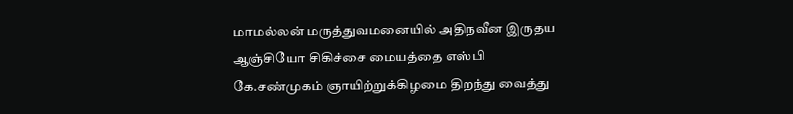மாமல்லன் மருத்துவமனையில் அதிநவீன இருதய ஆஞ்சியோ சிகிச்சை மையத்தை எஸ்பி கே.சண்முகம் ஞாயிற்றுக்கிழமை திறந்து வைத்து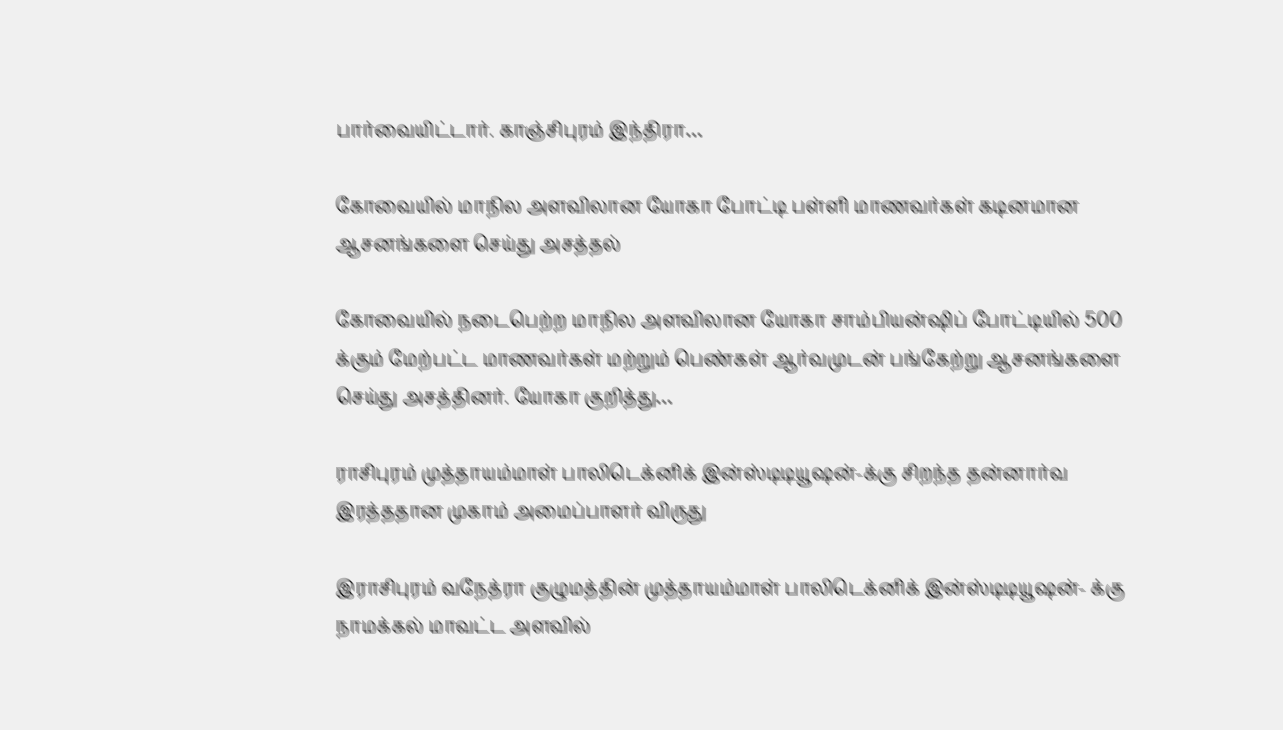பார்வையிட்டார். காஞ்சிபுரம் இந்திரா…

கோவையில் மாநில அளவிலான யோகா போட்டி பள்ளி மாணவர்கள் கடினமான ஆசனங்களை செய்து அசத்தல்

கோவையில் நடைபெற்ற மாநில அளவிலான யோகா சாம்பியன்ஷிப் போட்டியில் 500 க்கும் மேற்பட்ட மாணவர்கள் மற்றும் பெண்கள் ஆர்வமுடன் பங்கேற்று ஆசனங்களை செய்து அசத்தினர். யோகா குறித்து…

ராசிபுரம் முத்தாயம்மாள் பாலிடெக்னிக் இன்ஸ்டிடியூஷன்-க்கு சிறந்த தன்னார்வ இரத்ததான முகாம் அமைப்பாளர் விருது

இராசிபுரம் வநேத்ரா குழுமத்தின் முத்தாயம்மாள் பாலிடெக்னிக் இன்ஸ்டிடியூஷன்- க்கு நாமக்கல் மாவட்ட அளவில்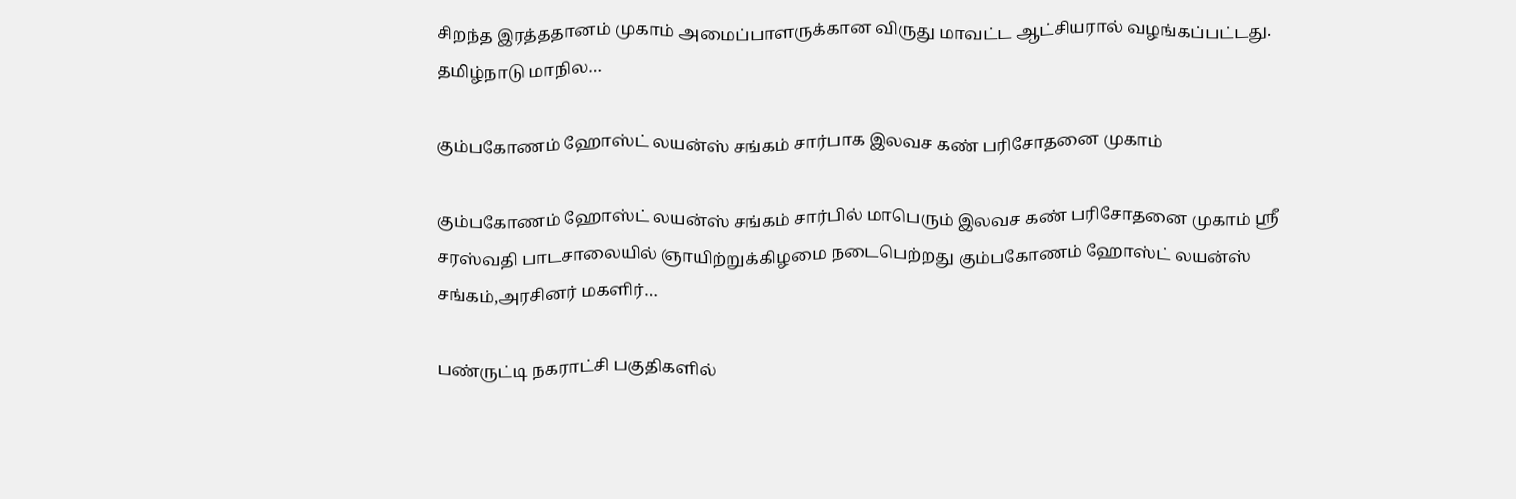சிறந்த இரத்ததானம் முகாம் அமைப்பாளருக்கான விருது மாவட்ட ஆட்சியரால் வழங்கப்பட்டது. தமிழ்நாடு மாநில…

கும்பகோணம் ஹோஸ்ட் லயன்ஸ் சங்கம் சார்பாக இலவச கண் பரிசோதனை முகாம்

கும்பகோணம் ஹோஸ்ட் லயன்ஸ் சங்கம் சார்பில் மாபெரும் இலவச கண் பரிசோதனை முகாம் ஸ்ரீ சரஸ்வதி பாடசாலையில் ஞாயிற்றுக்கிழமை நடைபெற்றது கும்பகோணம் ஹோஸ்ட் லயன்ஸ் சங்கம்,அரசினர் மகளிர்…

பண்ருட்டி நகராட்சி பகுதிகளில்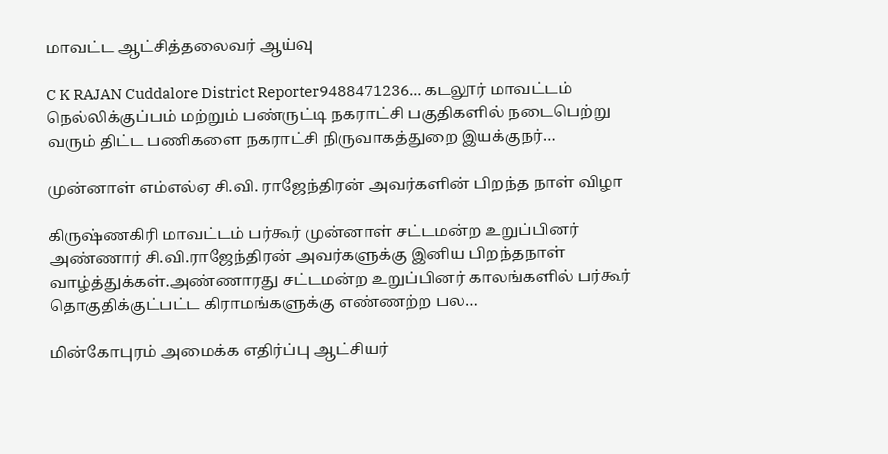மாவட்ட ஆட்சித்தலைவர் ஆய்வு

C K RAJAN Cuddalore District Reporter9488471236… கடலூர் மாவட்டம் நெல்லிக்குப்பம் மற்றும் பண்ருட்டி நகராட்சி பகுதிகளில் நடைபெற்று வரும் திட்ட பணிகளை நகராட்சி நிருவாகத்துறை இயக்குநர்…

முன்னாள் எம்எல்ஏ சி.வி. ராஜேந்திரன் அவர்களின் பிறந்த நாள் விழா

கிருஷ்ணகிரி மாவட்டம் பர்கூர் முன்னாள் சட்டமன்ற உறுப்பினர் அண்ணார் சி.வி.ராஜேந்திரன் அவர்களுக்கு இனிய பிறந்தநாள் வாழ்த்துக்கள்.அண்ணாரது சட்டமன்ற உறுப்பினர் காலங்களில் பர்கூர் தொகுதிக்குட்பட்ட கிராமங்களுக்கு எண்ணற்ற பல…

மின்கோபுரம் அமைக்க எதிர்ப்பு ஆட்சியர்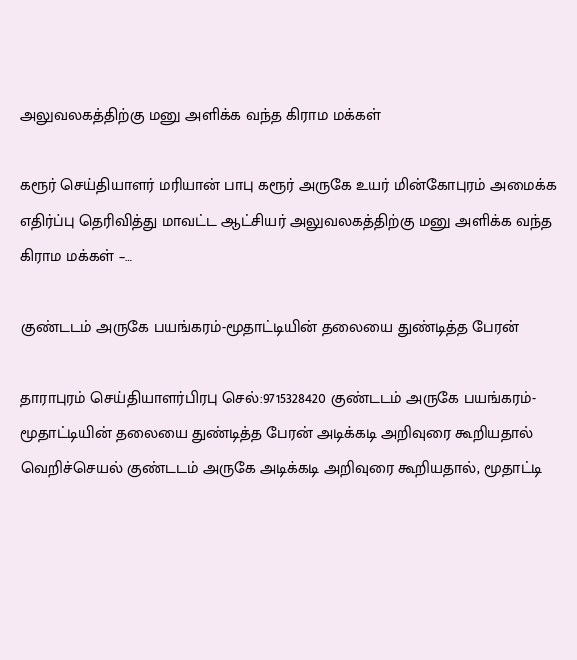அலுவலகத்திற்கு மனு அளிக்க வந்த கிராம மக்கள்

கரூர் செய்தியாளர் மரியான் பாபு கரூர் அருகே உயர் மின்கோபுரம் அமைக்க எதிர்ப்பு தெரிவித்து மாவட்ட ஆட்சியர் அலுவலகத்திற்கு மனு அளிக்க வந்த கிராம மக்கள் –…

குண்டடம் அருகே பயங்கரம்-மூதாட்டியின் தலையை துண்டித்த பேரன்

தாராபுரம் செய்தியாளர்பிரபு செல்:9715328420 குண்டடம் அருகே பயங்கரம்-மூதாட்டியின் தலையை துண்டித்த பேரன் அடிக்கடி அறிவுரை கூறியதால் வெறிச்செயல் குண்டடம் அருகே அடிக்கடி அறிவுரை கூறியதால், மூதாட்டி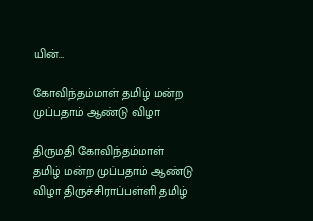யின்…

கோவிந்தம்மாள் தமிழ் மன்ற முப்பதாம் ஆண்டு விழா

திருமதி கோவிந்தம்மாள் தமிழ் மன்ற முப்பதாம் ஆண்டு விழா திருச்சிராப்பள்ளி தமிழ்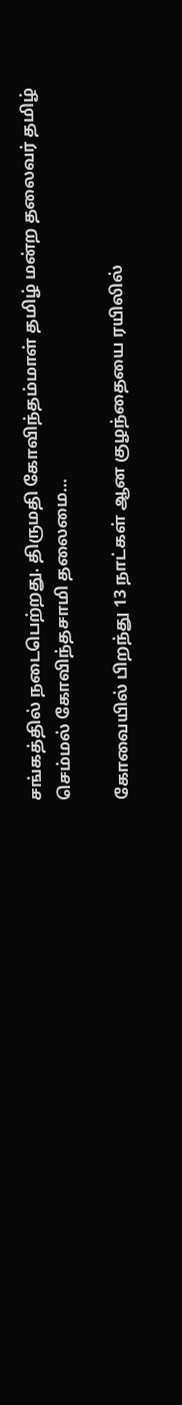சங்கத்தில் நடைபெற்றது. திருமதி கோவிந்தம்மாள் தமிழ் மன்ற தலைவர் தமிழ் செம்மல் கோவிந்தசாமி தலைமை…

கோவையில் பிறந்து 13 நாட்கள் ஆன குழந்தையை ரயிலில்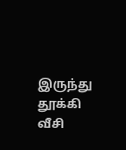இருந்து தூக்கி வீசி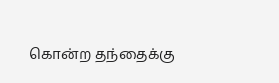கொன்ற தந்தைக்கு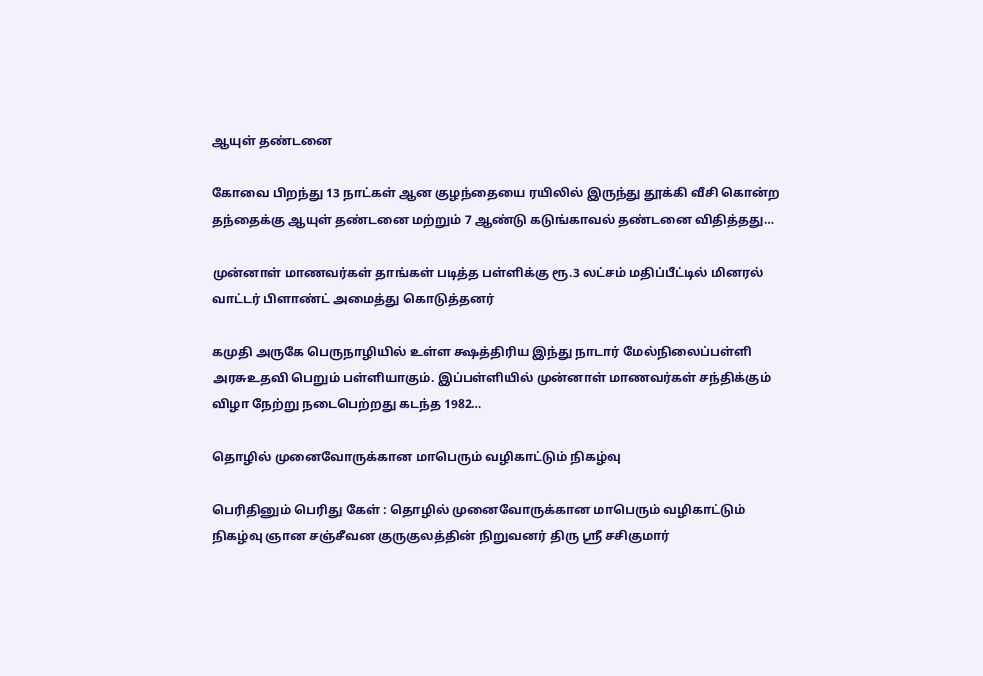ஆயுள் தண்டனை

கோவை பிறந்து 13 நாட்கள் ஆன குழந்தையை ரயிலில் இருந்து தூக்கி வீசி கொன்ற தந்தைக்கு ஆயுள் தண்டனை மற்றும் 7 ஆண்டு கடுங்காவல் தண்டனை விதித்தது…

முன்னாள் மாணவர்கள் தாங்கள் படித்த பள்ளிக்கு ரூ.3 லட்சம் மதிப்பீட்டில் மினரல் வாட்டர் பிளாண்ட் அமைத்து கொடுத்தனர்

கமுதி அருகே பெருநாழியில் உள்ள க்ஷத்திரிய இந்து நாடார் மேல்நிலைப்பள்ளி அரசுஉதவி பெறும் பள்ளியாகும். இப்பள்ளியில் முன்னாள் மாணவர்கள் சந்திக்கும் விழா நேற்று நடைபெற்றது கடந்த 1982…

தொழில் முனைவோருக்கான மாபெரும் வழிகாட்டும் நிகழ்வு

பெரிதினும் பெரிது கேள் : தொழில் முனைவோருக்கான மாபெரும் வழிகாட்டும் நிகழ்வு ஞான சஞ்சீவன குருகுலத்தின் நிறுவனர் திரு ஸ்ரீ சசிகுமார்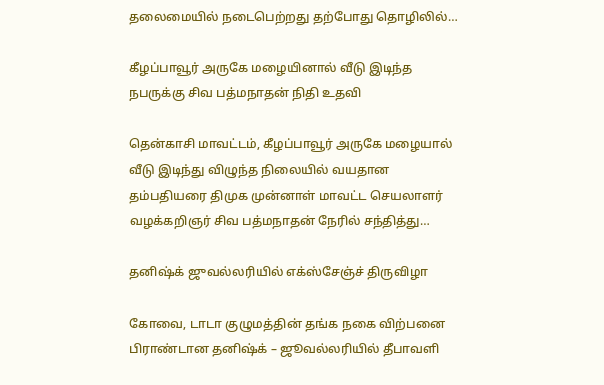தலைமையில் நடைபெற்றது தற்போது தொழிலில்…

கீழப்பாவூர் அருகே மழையினால் வீடு இடிந்த நபருக்கு சிவ பத்மநாதன் நிதி உதவி

தென்காசி மாவட்டம், கீழப்பாவூர் அருகே மழையால் வீடு இடிந்து விழுந்த நிலையில் வயதான தம்பதியரை திமுக முன்னாள் மாவட்ட செயலாளர் வழக்கறிஞர் சிவ பத்மநாதன் நேரில் சந்தித்து…

தனிஷ்க் ஜுவல்லரியில் எக்ஸ்சேஞ்ச் திருவிழா

கோவை, டாடா குழுமத்தின் தங்க நகை விற்பனை பிராண்டான தனிஷ்க் – ஜூவல்லரியில் தீபாவளி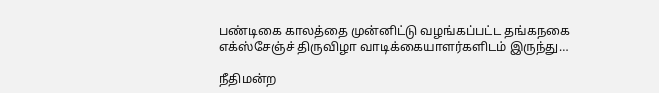பண்டிகை காலத்தை முன்னிட்டு வழங்கப்பட்ட தங்கநகை எக்ஸ்சேஞ்ச் திருவிழா வாடிக்கையாளர்களிடம் இருந்து…

நீதிமன்ற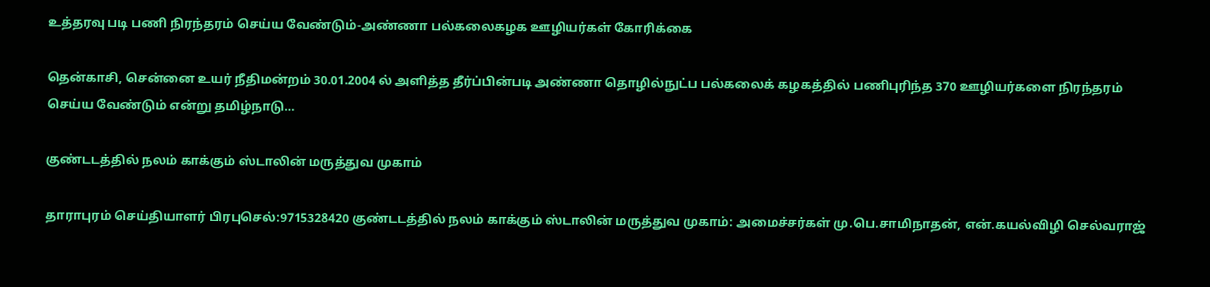உத்தரவு படி பணி நிரந்தரம் செய்ய வேண்டும்-அண்ணா பல்கலைகழக ஊழியர்கள் கோரிக்கை

தென்காசி, சென்னை உயர் நீதிமன்றம் 30.01.2004 ல் அளித்த தீர்ப்பின்படி அண்ணா தொழில்நுட்ப பல்கலைக் கழகத்தில் பணிபுரிந்த 370 ஊழியர்களை நிரந்தரம் செய்ய வேண்டும் என்று தமிழ்நாடு…

குண்டடத்தில் நலம் காக்கும் ஸ்டாலின் மருத்துவ முகாம்

தாராபுரம் செய்தியாளர் பிரபுசெல்:9715328420 குண்டடத்தில் நலம் காக்கும் ஸ்டாலின் மருத்துவ முகாம்: அமைச்சர்கள் மு.பெ.சாமிநாதன், என்.கயல்விழி செல்வராஜ்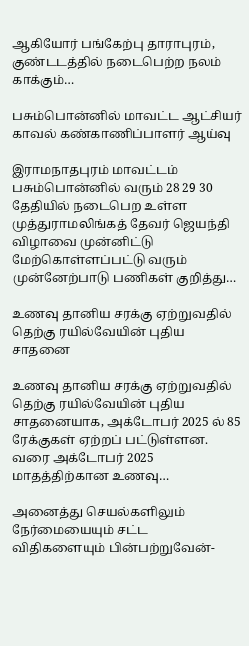ஆகியோர் பங்கேற்பு தாராபுரம், குண்டடத்தில் நடைபெற்ற நலம் காக்கும்…

பசும்பொன்னில் மாவட்ட ஆட்சியர் காவல் கண்காணிப்பாளர் ஆய்வு

இராமநாதபுரம் மாவட்டம் பசும்பொன்னில் வரும் 28 29 30 தேதியில் நடைபெற உள்ள முத்துராமலிங்கத் தேவர் ஜெயந்தி விழாவை முன்னிட்டு மேற்கொள்ளப்பட்டு வரும் முன்னேற்பாடு பணிகள் குறித்து…

உணவு தானிய சரக்கு ஏற்றுவதில் தெற்கு ரயில்வேயின் புதிய சாதனை

உணவு தானிய சரக்கு ஏற்றுவதில் தெற்கு ரயில்வேயின் புதிய சாதனையாக, அக்டோபர் 2025 ல் 85 ரேக்குகள் ஏற்றப் பட்டுள்ளன. வரை அக்டோபர் 2025 மாதத்திற்கான உணவு…

அனைத்து செயல்களிலும் நேர்மையையும் சட்ட விதிகளையும் பின்பற்றுவேன்-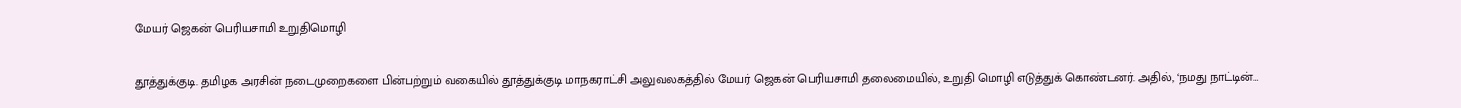மேயர் ஜெகன் பெரியசாமி உறுதிமொழி

தூத்துக்குடி. தமிழக அரசின் நடைமுறைகளை பின்பற்றும் வகையில் தூத்துக்குடி மாநகராட்சி அலுவலகத்தில் மேயர் ஜெகன் பெரியசாமி தலைமையில், உறுதி மொழி எடுத்துக் கொண்டனர். அதில், ‘நமது நாட்டின்…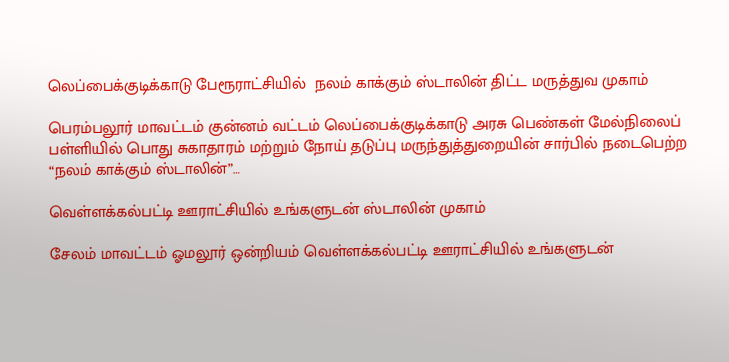லெப்பைக்குடிக்காடு பேரூராட்சியில்  நலம் காக்கும் ஸ்டாலின் திட்ட மருத்துவ முகாம்

பெரம்பலூர் மாவட்டம் குன்னம் வட்டம் லெப்பைக்குடிக்காடு அரசு பெண்கள் மேல்நிலைப் பள்ளியில் பொது சுகாதாரம் மற்றும் நோய் தடுப்பு மருந்துத்துறையின் சார்பில் நடைபெற்ற “நலம் காக்கும் ஸ்டாலின்”…

வெள்ளக்கல்பட்டி ஊராட்சியில் உங்களுடன் ஸ்டாலின் முகாம்

சேலம் மாவட்டம் ஓமலூர் ஒன்றியம் வெள்ளக்கல்பட்டி ஊராட்சியில் உங்களுடன்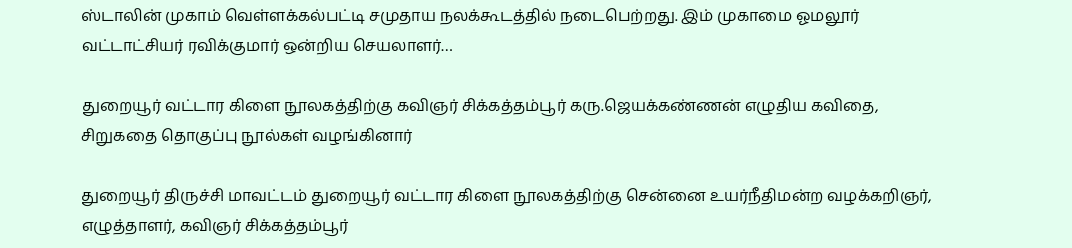ஸ்டாலின் முகாம் வெள்ளக்கல்பட்டி சமுதாய நலக்கூடத்தில் நடைபெற்றது. இம் முகாமை ஓமலூர் வட்டாட்சியர் ரவிக்குமார் ஒன்றிய செயலாளர்…

துறையூர் வட்டார கிளை நூலகத்திற்கு கவிஞர் சிக்கத்தம்பூர் கரு.ஜெயக்கண்ணன் எழுதிய கவிதை, சிறுகதை தொகுப்பு நூல்கள் வழங்கினார்

துறையூர் திருச்சி மாவட்டம் துறையூர் வட்டார கிளை நூலகத்திற்கு சென்னை உயர்நீதிமன்ற வழக்கறிஞர், எழுத்தாளர், கவிஞர் சிக்கத்தம்பூர்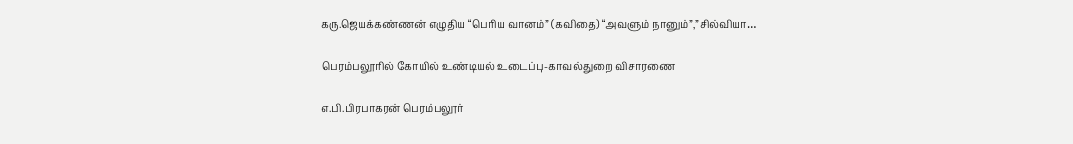கரு.ஜெயக்கண்ணன் எழுதிய “பெரிய வானம்” (கவிதை) “அவளும் நானும்”,”சில்வியா…

பெரம்பலூரில் கோயில் உண்டியல் உடைப்பு-காவல்துறை விசாரணை

எ.பி.பிரபாகரன் பெரம்பலூர்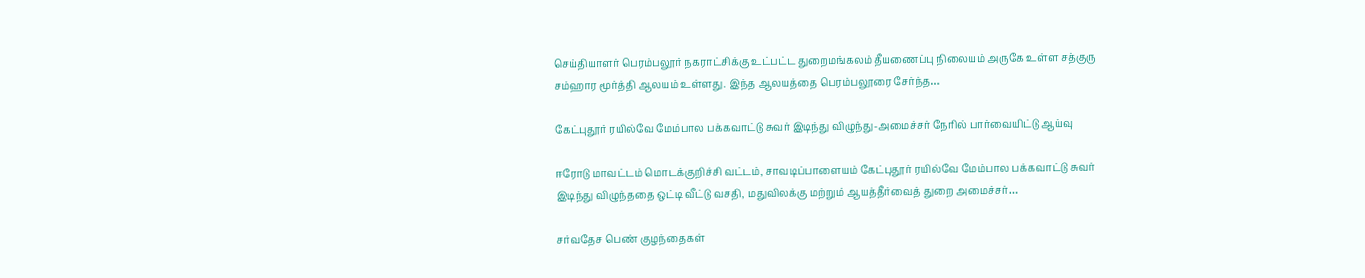செய்தியாளர் பெரம்பலூர் நகராட்சிக்கு உட்பட்ட துறைமங்கலம் தீயணைப்பு நிலையம் அருகே உள்ள சத்குரு சம்ஹார மூர்த்தி ஆலயம் உள்ளது. இந்த ஆலயத்தை பெரம்பலூரை சேர்ந்த…

கேட்புதூர் ரயில்வே மேம்பால பக்கவாட்டு சுவர் இடிந்து விழுந்து-அமைச்சர் நேரில் பார்வையிட்டு ஆய்வு

ஈரோடு மாவட்டம் மொடக்குறிச்சி வட்டம், சாவடிப்பாளையம் கேட்புதூர் ரயில்வே மேம்பால பக்கவாட்டு சுவர் இடிந்து விழுந்ததை ஒட்டி வீட்டு வசதி, மதுவிலக்கு மற்றும் ஆயத்தீர்வைத் துறை அமைச்சர்…

சர்வதேச பெண் குழந்தைகள்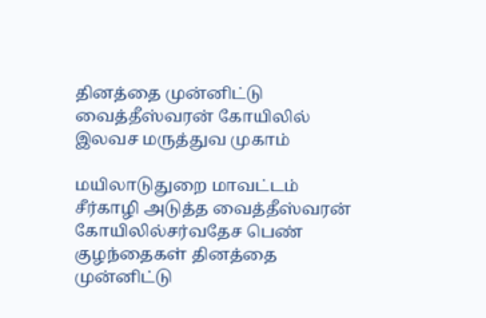தினத்தை முன்னிட்டு வைத்தீஸ்வரன் கோயிலில் இலவச மருத்துவ முகாம்

மயிலாடுதுறை மாவட்டம் சீர்காழி அடுத்த வைத்தீஸ்வரன் கோயிலில்சர்வதேச பெண் குழந்தைகள் தினத்தை முன்னிட்டு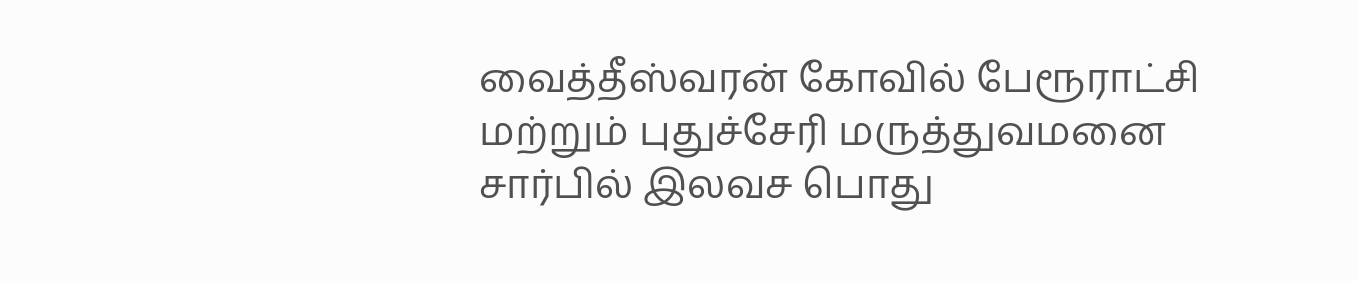வைத்தீஸ்வரன் கோவில் பேரூராட்சி மற்றும் புதுச்சேரி மருத்துவமனை சார்பில் இலவச பொது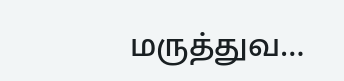மருத்துவ…